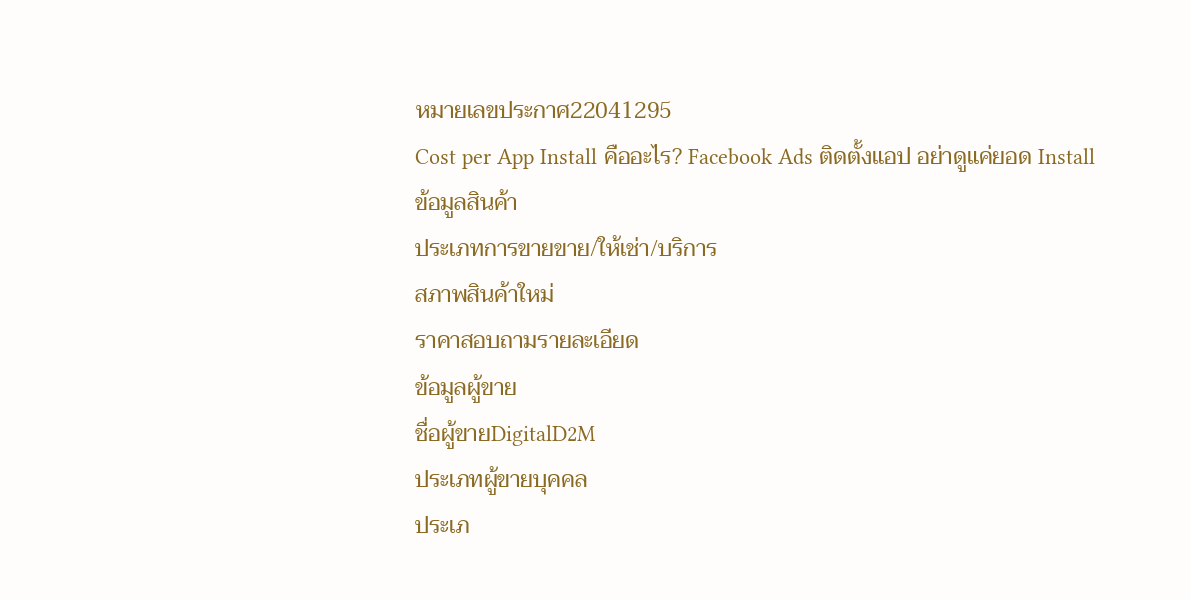หมายเลขประกาศ22041295
Cost per App Install คืออะไร? Facebook Ads ติดตั้งแอป อย่าดูแค่ยอด Install
ข้อมูลสินค้า
ประเภทการขายขาย/ให้เช่า/บริการ
สภาพสินค้าใหม่
ราคาสอบถามรายละเอียด
ข้อมูลผู้ขาย
ชื่อผู้ขายDigitalD2M
ประเภทผู้ขายบุคคล
ประเภ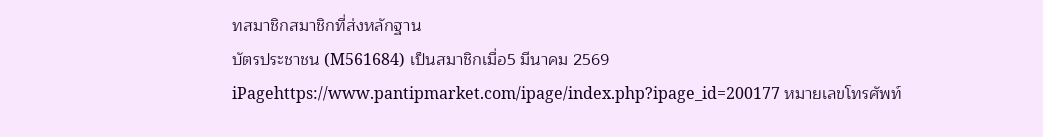ทสมาชิกสมาชิกที่ส่งหลักฐาน
บัตรประชาชน (M561684) เป็นสมาชิกเมื่อ5 มีนาคม 2569 iPagehttps://www.pantipmarket.com/ipage/index.php?ipage_id=200177 หมายเลขโทรศัพท์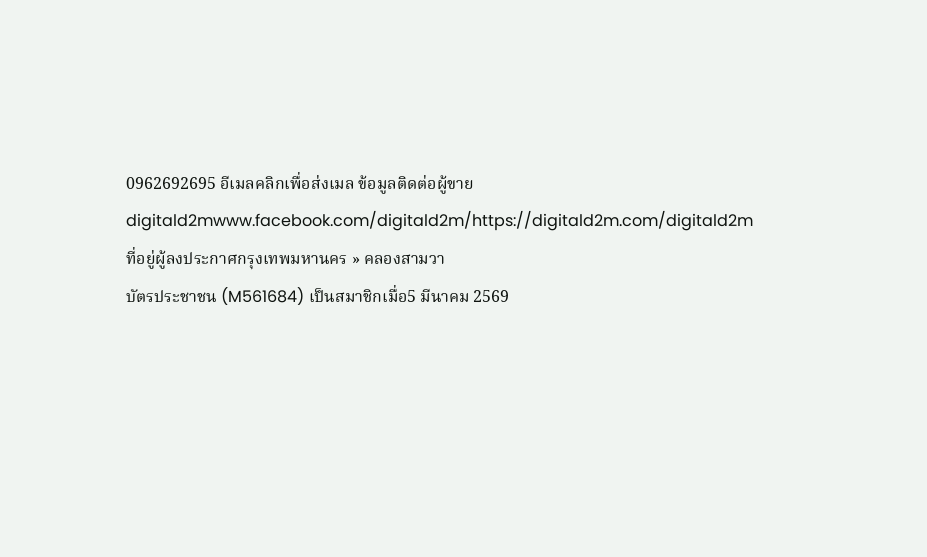0962692695 อีเมลคลิกเพื่อส่งเมล ข้อมูลติดต่อผู้ขายdigitald2mwww.facebook.com/digitald2m/https://digitald2m.com/digitald2m ที่อยู่ผู้ลงประกาศกรุงเทพมหานคร » คลองสามวา
บัตรประชาชน (M561684) เป็นสมาชิกเมื่อ5 มีนาคม 2569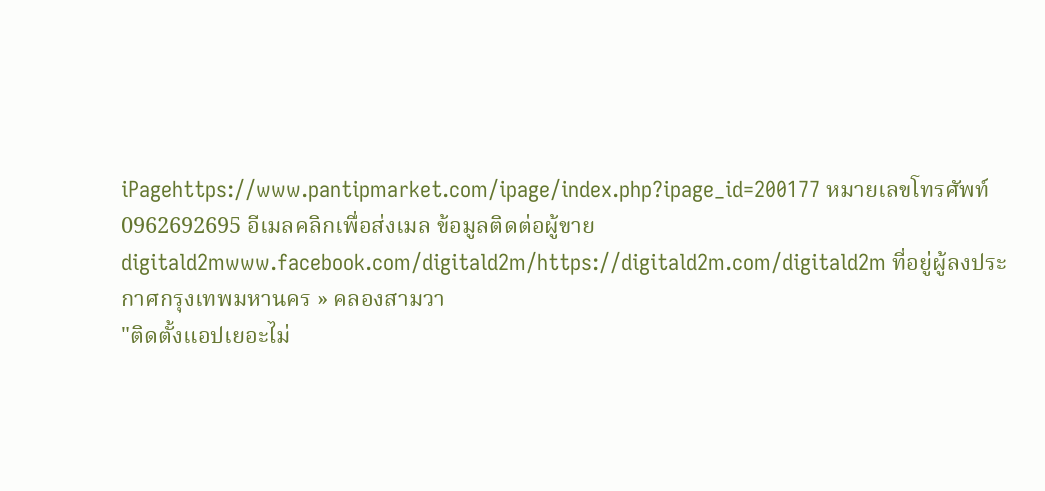iPagehttps://www.pantipmarket.com/ipage/index.php?ipage_id=200177 หมายเลขโทรศัพท์0962692695 อีเมลคลิกเพื่อส่งเมล ข้อมูลติดต่อผู้ขายdigitald2mwww.facebook.com/digitald2m/https://digitald2m.com/digitald2m ที่อยู่ผู้ลงประกาศกรุงเทพมหานคร » คลองสามวา
"ติดตั้งแอปเยอะไม่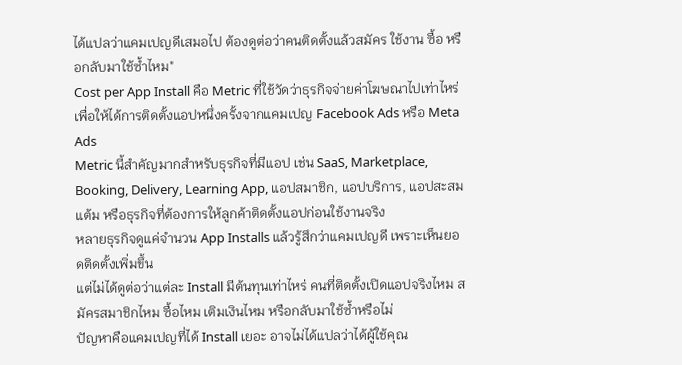ได้แปลว่าแคมเปญดีเสมอไป ต้องดูต่อว่าคนติดตั้งแล้วสมัคร ใช้งาน ซื้อ หรือกลับมาใช้ซ้ำไหม"
Cost per App Install คือ Metric ที่ใช้วัดว่าธุรกิจจ่ายค่าโฆษณาไปเท่าไหร่ เพื่อให้ได้การติดตั้งแอปหนึ่งครั้งจากแคมเปญ Facebook Ads หรือ Meta Ads
Metric นี้สำคัญมากสำหรับธุรกิจที่มีแอป เช่น SaaS, Marketplace, Booking, Delivery, Learning App, แอปสมาชิก, แอปบริการ, แอปสะสมแต้ม หรือธุรกิจที่ต้องการให้ลูกค้าติดตั้งแอปก่อนใช้งานจริง
หลายธุรกิจดูแค่จำนวน App Installs แล้วรู้สึกว่าแคมเปญดี เพราะเห็นยอดติดตั้งเพิ่มขึ้น
แต่ไม่ได้ดูต่อว่าแต่ละ Install มีต้นทุนเท่าไหร่ คนที่ติดตั้งเปิดแอปจริงไหม สมัครสมาชิกไหม ซื้อไหม เติมเงินไหม หรือกลับมาใช้ซ้ำหรือไม่
ปัญหาคือแคมเปญที่ได้ Install เยอะ อาจไม่ได้แปลว่าได้ผู้ใช้คุณ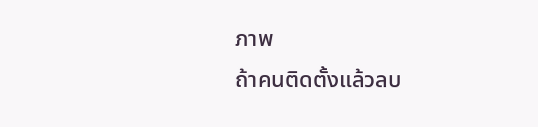ภาพ
ถ้าคนติดตั้งแล้วลบ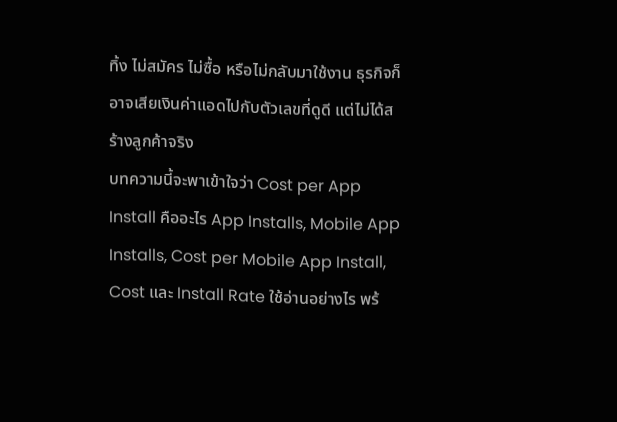ทิ้ง ไม่สมัคร ไม่ซื้อ หรือไม่กลับมาใช้งาน ธุรกิจก็อาจเสียเงินค่าแอดไปกับตัวเลขที่ดูดี แต่ไม่ได้สร้างลูกค้าจริง
บทความนี้จะพาเข้าใจว่า Cost per App Install คืออะไร App Installs, Mobile App Installs, Cost per Mobile App Install, Cost และ Install Rate ใช้อ่านอย่างไร พร้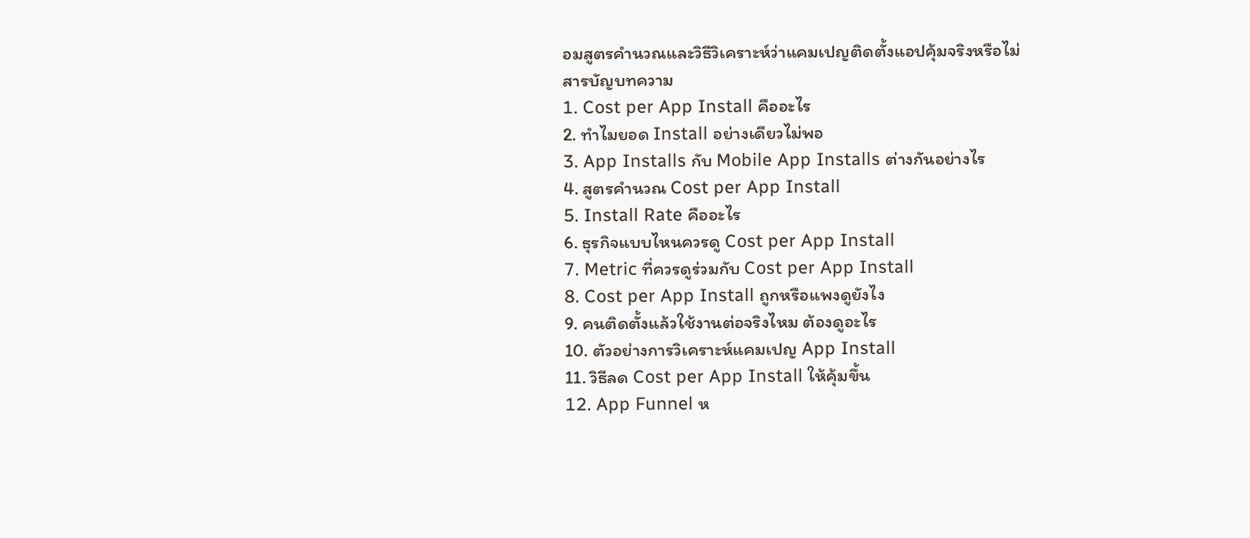อมสูตรคำนวณและวิธีวิเคราะห์ว่าแคมเปญติดตั้งแอปคุ้มจริงหรือไม่
สารบัญบทความ
1. Cost per App Install คืออะไร
2. ทำไมยอด Install อย่างเดียวไม่พอ
3. App Installs กับ Mobile App Installs ต่างกันอย่างไร
4. สูตรคำนวณ Cost per App Install
5. Install Rate คืออะไร
6. ธุรกิจแบบไหนควรดู Cost per App Install
7. Metric ที่ควรดูร่วมกับ Cost per App Install
8. Cost per App Install ถูกหรือแพงดูยังไง
9. คนติดตั้งแล้วใช้งานต่อจริงไหม ต้องดูอะไร
10. ตัวอย่างการวิเคราะห์แคมเปญ App Install
11. วิธีลด Cost per App Install ให้คุ้มขึ้น
12. App Funnel ห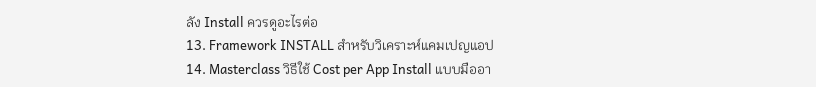ลัง Install ควรดูอะไรต่อ
13. Framework INSTALL สำหรับวิเคราะห์แคมเปญแอป
14. Masterclass วิธีใช้ Cost per App Install แบบมืออา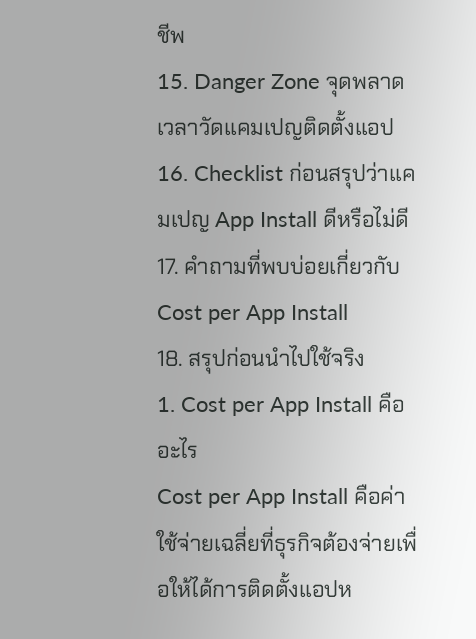ชีพ
15. Danger Zone จุดพลาดเวลาวัดแคมเปญติดตั้งแอป
16. Checklist ก่อนสรุปว่าแคมเปญ App Install ดีหรือไม่ดี
17. คำถามที่พบบ่อยเกี่ยวกับ Cost per App Install
18. สรุปก่อนนำไปใช้จริง
1. Cost per App Install คืออะไร
Cost per App Install คือค่าใช้จ่ายเฉลี่ยที่ธุรกิจต้องจ่ายเพื่อให้ได้การติดตั้งแอปห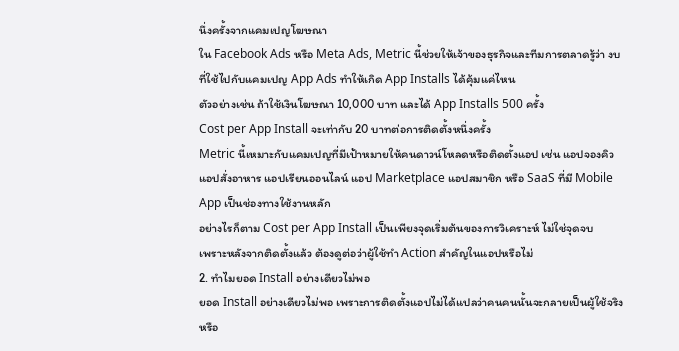นึ่งครั้งจากแคมเปญโฆษณา
ใน Facebook Ads หรือ Meta Ads, Metric นี้ช่วยให้เจ้าของธุรกิจและทีมการตลาดรู้ว่า งบที่ใช้ไปกับแคมเปญ App Ads ทำให้เกิด App Installs ได้คุ้มแค่ไหน
ตัวอย่างเช่น ถ้าใช้เงินโฆษณา 10,000 บาท และได้ App Installs 500 ครั้ง
Cost per App Install จะเท่ากับ 20 บาทต่อการติดตั้งหนึ่งครั้ง
Metric นี้เหมาะกับแคมเปญที่มีเป้าหมายให้คนดาวน์โหลดหรือติดตั้งแอป เช่น แอปจองคิว แอปสั่งอาหาร แอปเรียนออนไลน์ แอป Marketplace แอปสมาชิก หรือ SaaS ที่มี Mobile App เป็นช่องทางใช้งานหลัก
อย่างไรก็ตาม Cost per App Install เป็นเพียงจุดเริ่มต้นของการวิเคราะห์ ไม่ใช่จุดจบ
เพราะหลังจากติดตั้งแล้ว ต้องดูต่อว่าผู้ใช้ทำ Action สำคัญในแอปหรือไม่
2. ทำไมยอด Install อย่างเดียวไม่พอ
ยอด Install อย่างเดียวไม่พอ เพราะการติดตั้งแอปไม่ได้แปลว่าคนคนนั้นจะกลายเป็นผู้ใช้จริงหรือ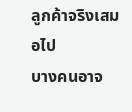ลูกค้าจริงเสมอไป
บางคนอาจ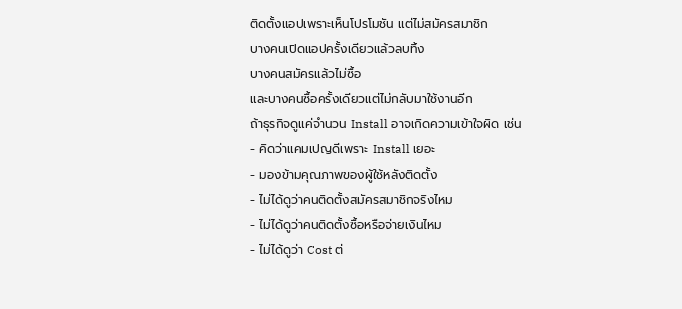ติดตั้งแอปเพราะเห็นโปรโมชัน แต่ไม่สมัครสมาชิก
บางคนเปิดแอปครั้งเดียวแล้วลบทิ้ง
บางคนสมัครแล้วไม่ซื้อ
และบางคนซื้อครั้งเดียวแต่ไม่กลับมาใช้งานอีก
ถ้าธุรกิจดูแค่จำนวน Install อาจเกิดความเข้าใจผิด เช่น
- คิดว่าแคมเปญดีเพราะ Install เยอะ
- มองข้ามคุณภาพของผู้ใช้หลังติดตั้ง
- ไม่ได้ดูว่าคนติดตั้งสมัครสมาชิกจริงไหม
- ไม่ได้ดูว่าคนติดตั้งซื้อหรือจ่ายเงินไหม
- ไม่ได้ดูว่า Cost ต่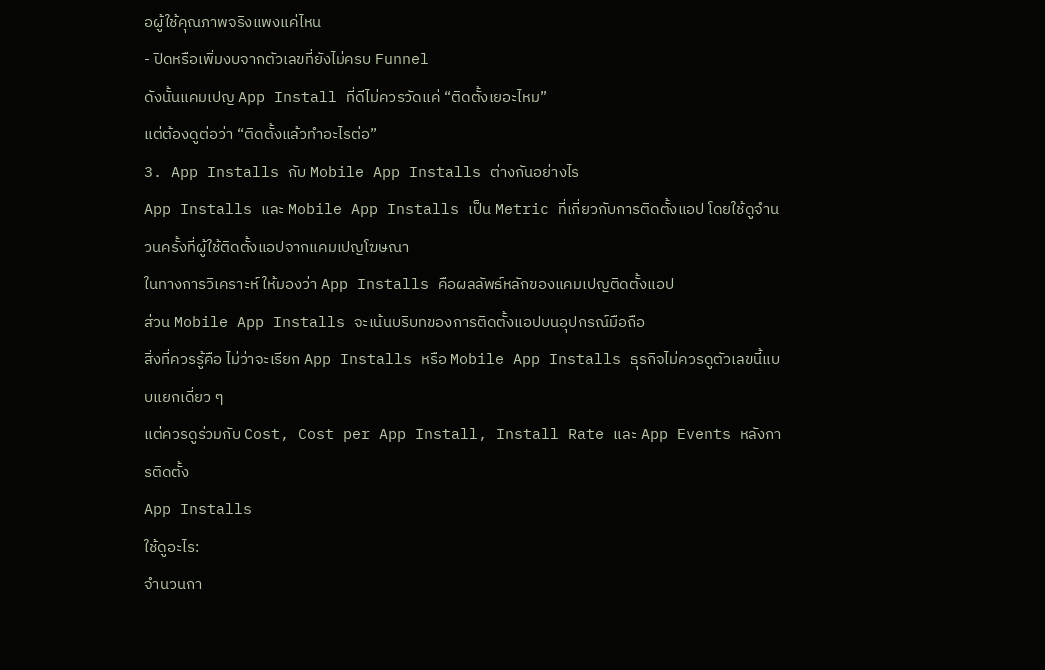อผู้ใช้คุณภาพจริงแพงแค่ไหน
- ปิดหรือเพิ่มงบจากตัวเลขที่ยังไม่ครบ Funnel
ดังนั้นแคมเปญ App Install ที่ดีไม่ควรวัดแค่ “ติดตั้งเยอะไหม”
แต่ต้องดูต่อว่า “ติดตั้งแล้วทำอะไรต่อ”
3. App Installs กับ Mobile App Installs ต่างกันอย่างไร
App Installs และ Mobile App Installs เป็น Metric ที่เกี่ยวกับการติดตั้งแอป โดยใช้ดูจำนวนครั้งที่ผู้ใช้ติดตั้งแอปจากแคมเปญโฆษณา
ในทางการวิเคราะห์ ให้มองว่า App Installs คือผลลัพธ์หลักของแคมเปญติดตั้งแอป
ส่วน Mobile App Installs จะเน้นบริบทของการติดตั้งแอปบนอุปกรณ์มือถือ
สิ่งที่ควรรู้คือ ไม่ว่าจะเรียก App Installs หรือ Mobile App Installs ธุรกิจไม่ควรดูตัวเลขนี้แบบแยกเดี่ยว ๆ
แต่ควรดูร่วมกับ Cost, Cost per App Install, Install Rate และ App Events หลังการติดตั้ง
App Installs
ใช้ดูอะไร:
จำนวนกา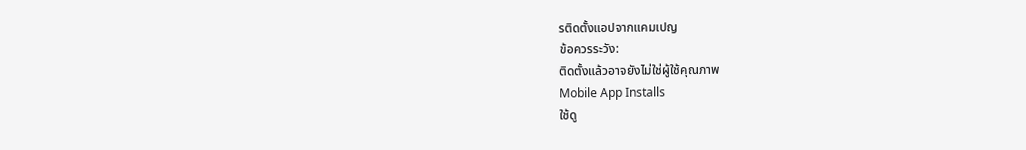รติดตั้งแอปจากแคมเปญ
ข้อควรระวัง:
ติดตั้งแล้วอาจยังไม่ใช่ผู้ใช้คุณภาพ
Mobile App Installs
ใช้ดู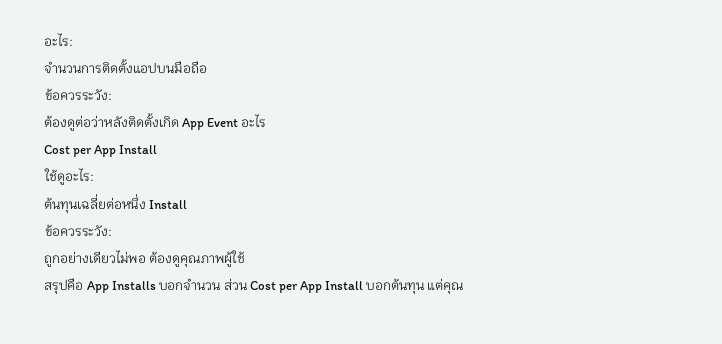อะไร:
จำนวนการติดตั้งแอปบนมือถือ
ข้อควรระวัง:
ต้องดูต่อว่าหลังติดตั้งเกิด App Event อะไร
Cost per App Install
ใช้ดูอะไร:
ต้นทุนเฉลี่ยต่อหนึ่ง Install
ข้อควรระวัง:
ถูกอย่างเดียวไม่พอ ต้องดูคุณภาพผู้ใช้
สรุปคือ App Installs บอกจำนวน ส่วน Cost per App Install บอกต้นทุน แต่คุณ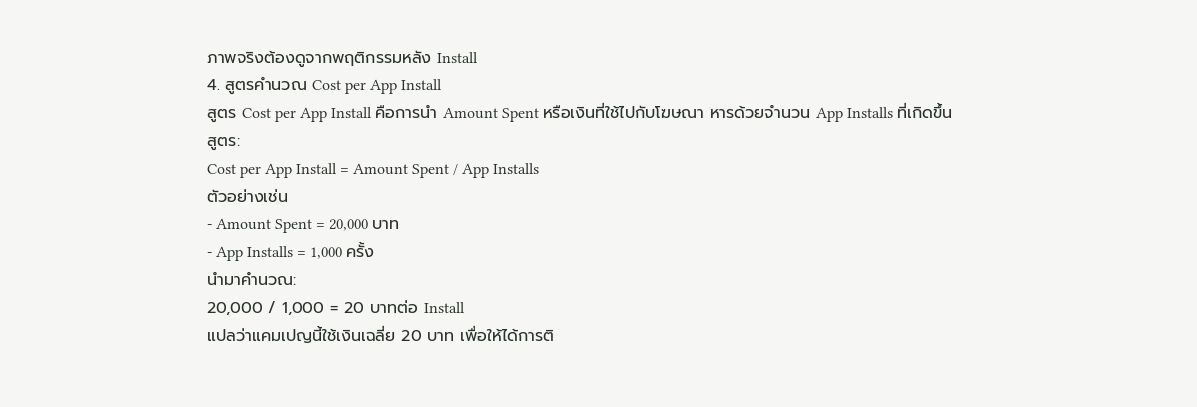ภาพจริงต้องดูจากพฤติกรรมหลัง Install
4. สูตรคำนวณ Cost per App Install
สูตร Cost per App Install คือการนำ Amount Spent หรือเงินที่ใช้ไปกับโฆษณา หารด้วยจำนวน App Installs ที่เกิดขึ้น
สูตร:
Cost per App Install = Amount Spent / App Installs
ตัวอย่างเช่น
- Amount Spent = 20,000 บาท
- App Installs = 1,000 ครั้ง
นำมาคำนวณ:
20,000 / 1,000 = 20 บาทต่อ Install
แปลว่าแคมเปญนี้ใช้เงินเฉลี่ย 20 บาท เพื่อให้ได้การติ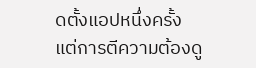ดตั้งแอปหนึ่งครั้ง
แต่การตีความต้องดู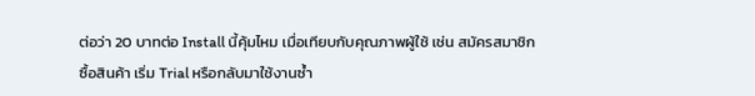ต่อว่า 20 บาทต่อ Install นี้คุ้มไหม เมื่อเทียบกับคุณภาพผู้ใช้ เช่น สมัครสมาชิก ซื้อสินค้า เริ่ม Trial หรือกลับมาใช้งานซ้ำ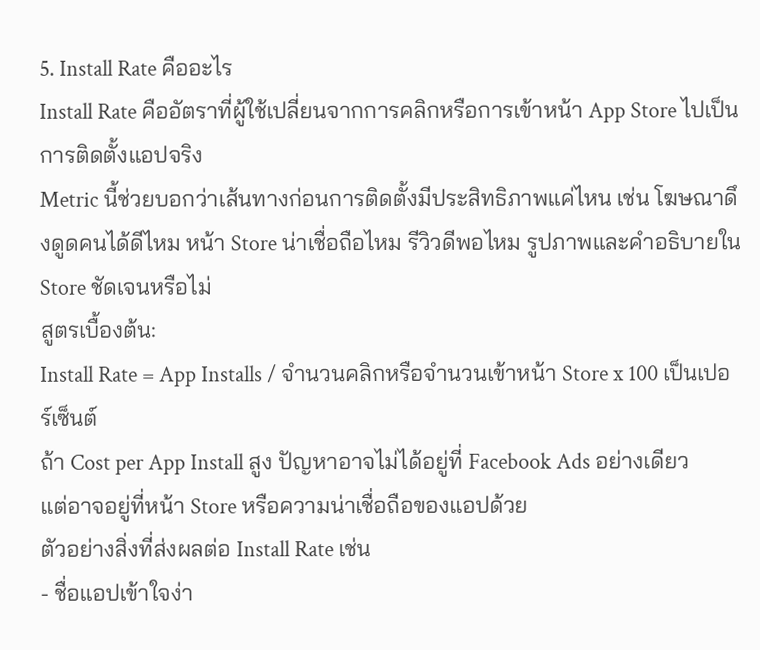5. Install Rate คืออะไร
Install Rate คืออัตราที่ผู้ใช้เปลี่ยนจากการคลิกหรือการเข้าหน้า App Store ไปเป็นการติดตั้งแอปจริง
Metric นี้ช่วยบอกว่าเส้นทางก่อนการติดตั้งมีประสิทธิภาพแค่ไหน เช่น โฆษณาดึงดูดคนได้ดีไหม หน้า Store น่าเชื่อถือไหม รีวิวดีพอไหม รูปภาพและคำอธิบายใน Store ชัดเจนหรือไม่
สูตรเบื้องต้น:
Install Rate = App Installs / จำนวนคลิกหรือจำนวนเข้าหน้า Store x 100 เป็นเปอร์เซ็นต์
ถ้า Cost per App Install สูง ปัญหาอาจไม่ได้อยู่ที่ Facebook Ads อย่างเดียว
แต่อาจอยู่ที่หน้า Store หรือความน่าเชื่อถือของแอปด้วย
ตัวอย่างสิ่งที่ส่งผลต่อ Install Rate เช่น
- ชื่อแอปเข้าใจง่า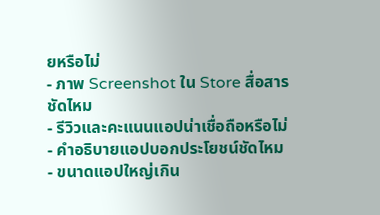ยหรือไม่
- ภาพ Screenshot ใน Store สื่อสารชัดไหม
- รีวิวและคะแนนแอปน่าเชื่อถือหรือไม่
- คำอธิบายแอปบอกประโยชน์ชัดไหม
- ขนาดแอปใหญ่เกิน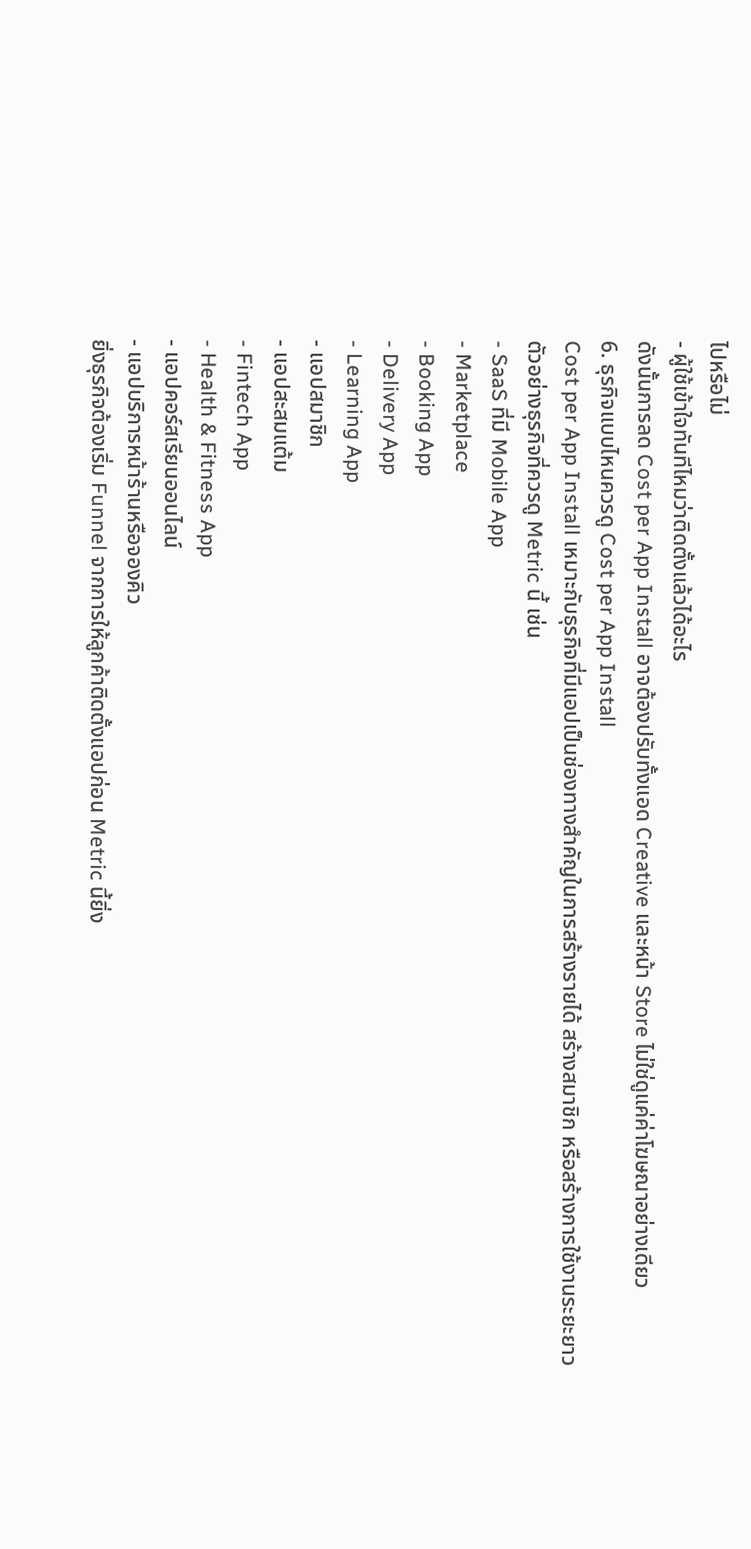ไปหรือไม่
- ผู้ใช้เข้าใจทันทีไหมว่าติดตั้งแล้วได้อะไร
ดังนั้นการลด Cost per App Install อาจต้องปรับทั้งแอด Creative และหน้า Store ไม่ใช่ดูแค่ค่าโฆษณาอย่างเดียว
6. ธุรกิจแบบไหนควรดู Cost per App Install
Cost per App Install เหมาะกับธุรกิจที่มีแอปเป็นช่องทางสำคัญในการสร้างรายได้ สร้างสมาชิก หรือสร้างการใช้งานระยะยาว
ตัวอย่างธุรกิจที่ควรดู Metric นี้ เช่น
- SaaS ที่มี Mobile App
- Marketplace
- Booking App
- Delivery App
- Learning App
- แอปสมาชิก
- แอปสะสมแต้ม
- Fintech App
- Health & Fitness App
- แอปคอร์สเรียนออนไลน์
- แอปบริการหน้าร้านหรือจองคิว
ยิ่งธุรกิจต้องเริ่ม Funnel จากการให้ลูกค้าติดตั้งแอปก่อน Metric นี้ยิ่ง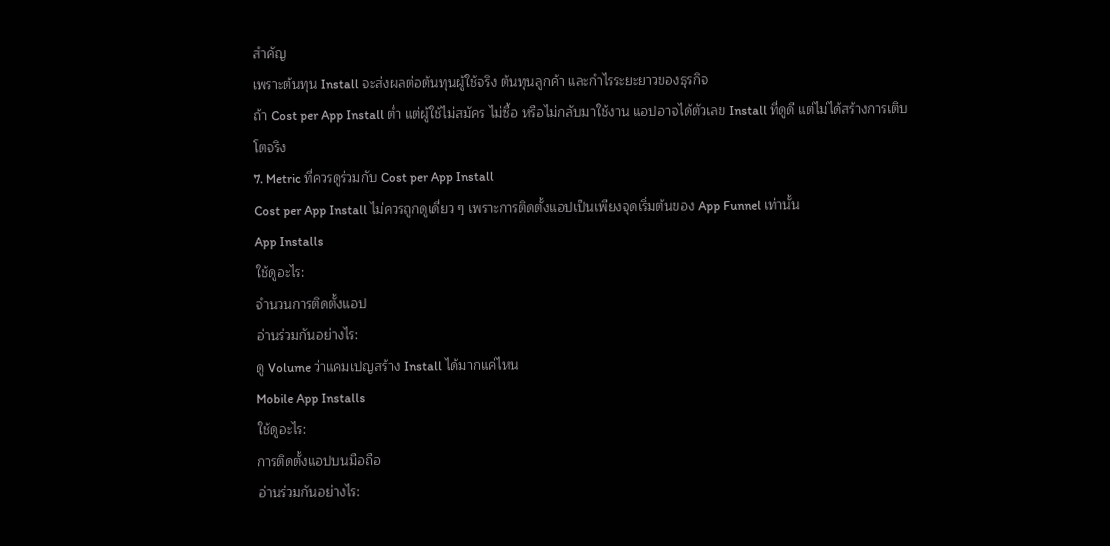สำคัญ
เพราะต้นทุน Install จะส่งผลต่อต้นทุนผู้ใช้จริง ต้นทุนลูกค้า และกำไรระยะยาวของธุรกิจ
ถ้า Cost per App Install ต่ำ แต่ผู้ใช้ไม่สมัคร ไม่ซื้อ หรือไม่กลับมาใช้งาน แอปอาจได้ตัวเลข Install ที่ดูดี แต่ไม่ได้สร้างการเติบโตจริง
7. Metric ที่ควรดูร่วมกับ Cost per App Install
Cost per App Install ไม่ควรถูกดูเดี่ยว ๆ เพราะการติดตั้งแอปเป็นเพียงจุดเริ่มต้นของ App Funnel เท่านั้น
App Installs
ใช้ดูอะไร:
จำนวนการติดตั้งแอป
อ่านร่วมกันอย่างไร:
ดู Volume ว่าแคมเปญสร้าง Install ได้มากแค่ไหน
Mobile App Installs
ใช้ดูอะไร:
การติดตั้งแอปบนมือถือ
อ่านร่วมกันอย่างไร: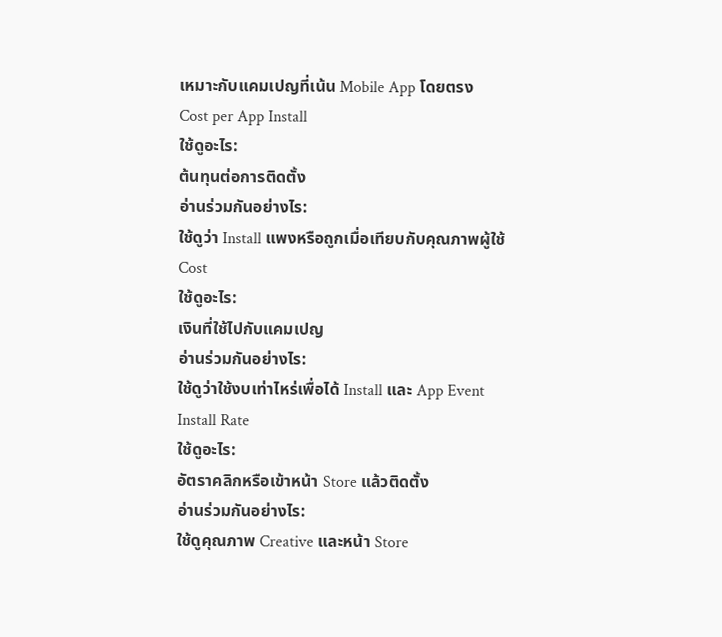เหมาะกับแคมเปญที่เน้น Mobile App โดยตรง
Cost per App Install
ใช้ดูอะไร:
ต้นทุนต่อการติดตั้ง
อ่านร่วมกันอย่างไร:
ใช้ดูว่า Install แพงหรือถูกเมื่อเทียบกับคุณภาพผู้ใช้
Cost
ใช้ดูอะไร:
เงินที่ใช้ไปกับแคมเปญ
อ่านร่วมกันอย่างไร:
ใช้ดูว่าใช้งบเท่าไหร่เพื่อได้ Install และ App Event
Install Rate
ใช้ดูอะไร:
อัตราคลิกหรือเข้าหน้า Store แล้วติดตั้ง
อ่านร่วมกันอย่างไร:
ใช้ดูคุณภาพ Creative และหน้า Store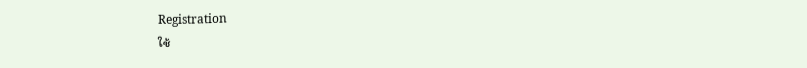Registration
ใช้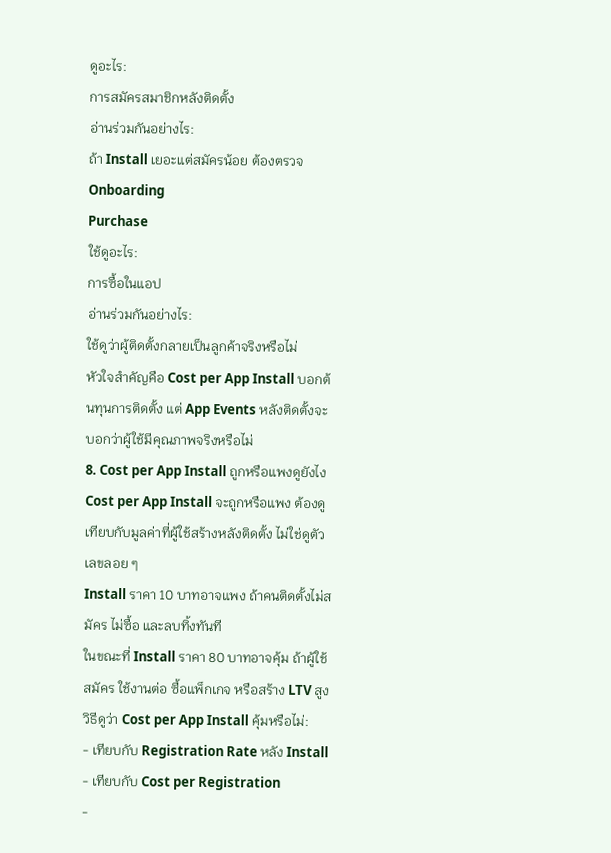ดูอะไร:
การสมัครสมาชิกหลังติดตั้ง
อ่านร่วมกันอย่างไร:
ถ้า Install เยอะแต่สมัครน้อย ต้องตรวจ Onboarding
Purchase
ใช้ดูอะไร:
การซื้อในแอป
อ่านร่วมกันอย่างไร:
ใช้ดูว่าผู้ติดตั้งกลายเป็นลูกค้าจริงหรือไม่
หัวใจสำคัญคือ Cost per App Install บอกต้นทุนการติดตั้ง แต่ App Events หลังติดตั้งจะบอกว่าผู้ใช้มีคุณภาพจริงหรือไม่
8. Cost per App Install ถูกหรือแพงดูยังไง
Cost per App Install จะถูกหรือแพง ต้องดูเทียบกับมูลค่าที่ผู้ใช้สร้างหลังติดตั้ง ไม่ใช่ดูตัวเลขลอย ๆ
Install ราคา 10 บาทอาจแพง ถ้าคนติดตั้งไม่สมัคร ไม่ซื้อ และลบทิ้งทันที
ในขณะที่ Install ราคา 80 บาทอาจคุ้ม ถ้าผู้ใช้สมัคร ใช้งานต่อ ซื้อแพ็กเกจ หรือสร้าง LTV สูง
วิธีดูว่า Cost per App Install คุ้มหรือไม่:
- เทียบกับ Registration Rate หลัง Install
- เทียบกับ Cost per Registration
-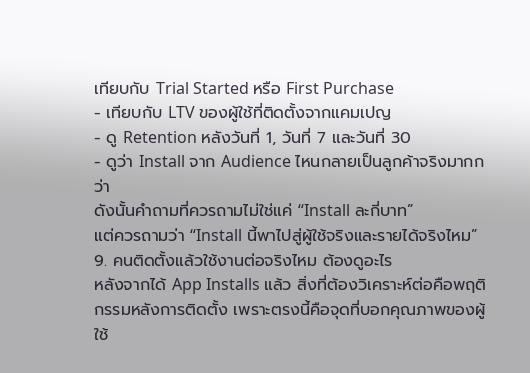เทียบกับ Trial Started หรือ First Purchase
- เทียบกับ LTV ของผู้ใช้ที่ติดตั้งจากแคมเปญ
- ดู Retention หลังวันที่ 1, วันที่ 7 และวันที่ 30
- ดูว่า Install จาก Audience ไหนกลายเป็นลูกค้าจริงมากกว่า
ดังนั้นคำถามที่ควรถามไม่ใช่แค่ “Install ละกี่บาท”
แต่ควรถามว่า “Install นี้พาไปสู่ผู้ใช้จริงและรายได้จริงไหม”
9. คนติดตั้งแล้วใช้งานต่อจริงไหม ต้องดูอะไร
หลังจากได้ App Installs แล้ว สิ่งที่ต้องวิเคราะห์ต่อคือพฤติกรรมหลังการติดตั้ง เพราะตรงนี้คือจุดที่บอกคุณภาพของผู้ใช้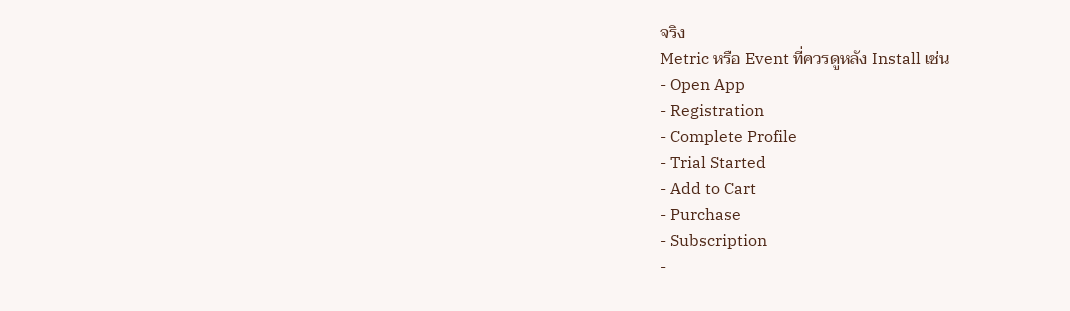จริง
Metric หรือ Event ที่ควรดูหลัง Install เช่น
- Open App
- Registration
- Complete Profile
- Trial Started
- Add to Cart
- Purchase
- Subscription
-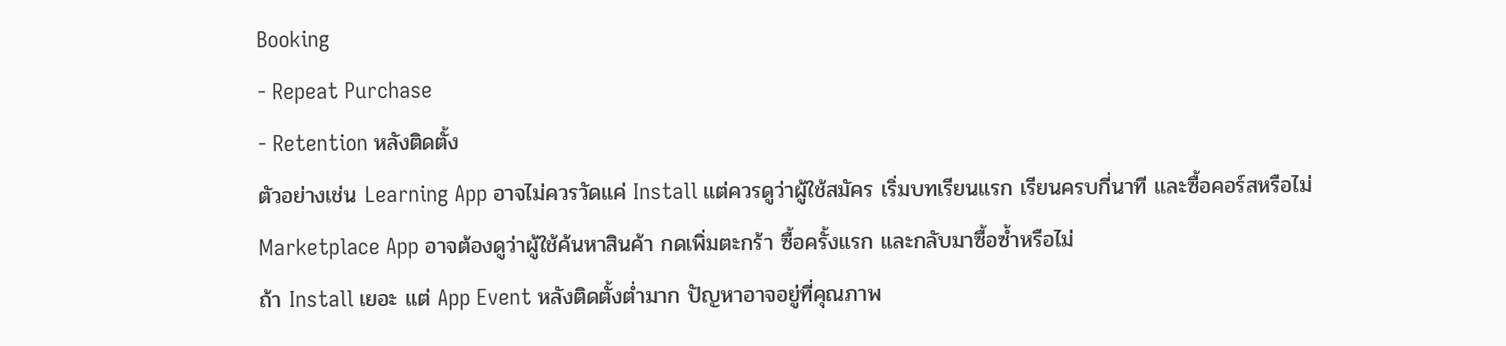Booking
- Repeat Purchase
- Retention หลังติดตั้ง
ตัวอย่างเช่น Learning App อาจไม่ควรวัดแค่ Install แต่ควรดูว่าผู้ใช้สมัคร เริ่มบทเรียนแรก เรียนครบกี่นาที และซื้อคอร์สหรือไม่
Marketplace App อาจต้องดูว่าผู้ใช้ค้นหาสินค้า กดเพิ่มตะกร้า ซื้อครั้งแรก และกลับมาซื้อซ้ำหรือไม่
ถ้า Install เยอะ แต่ App Event หลังติดตั้งต่ำมาก ปัญหาอาจอยู่ที่คุณภาพ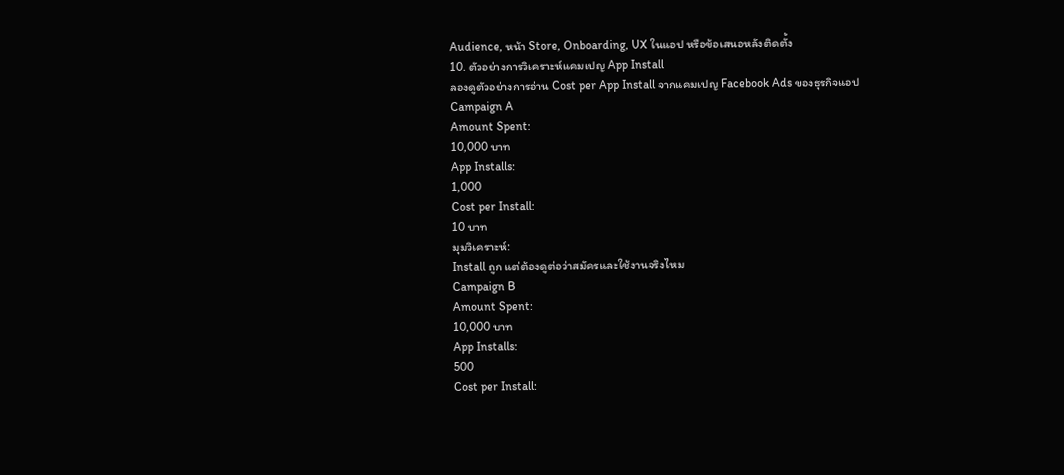Audience, หน้า Store, Onboarding, UX ในแอป หรือข้อเสนอหลังติดตั้ง
10. ตัวอย่างการวิเคราะห์แคมเปญ App Install
ลองดูตัวอย่างการอ่าน Cost per App Install จากแคมเปญ Facebook Ads ของธุรกิจแอป
Campaign A
Amount Spent:
10,000 บาท
App Installs:
1,000
Cost per Install:
10 บาท
มุมวิเคราะห์:
Install ถูก แต่ต้องดูต่อว่าสมัครและใช้งานจริงไหม
Campaign B
Amount Spent:
10,000 บาท
App Installs:
500
Cost per Install: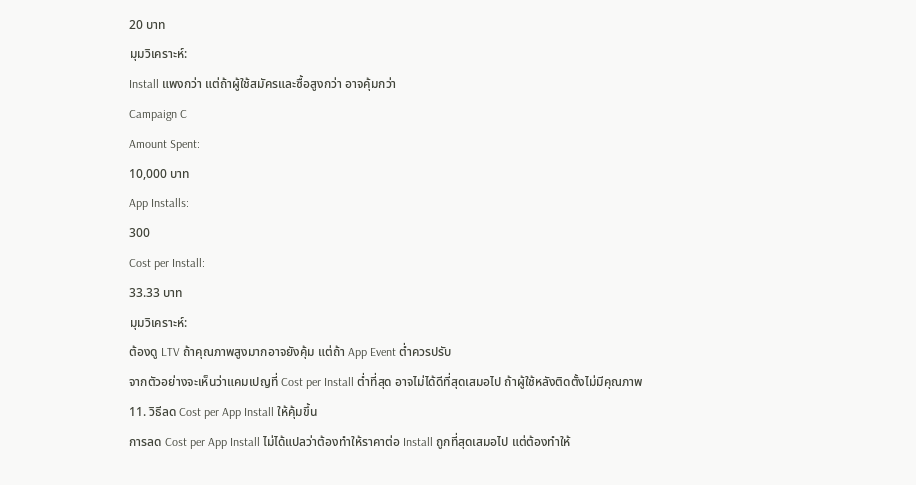20 บาท
มุมวิเคราะห์:
Install แพงกว่า แต่ถ้าผู้ใช้สมัครและซื้อสูงกว่า อาจคุ้มกว่า
Campaign C
Amount Spent:
10,000 บาท
App Installs:
300
Cost per Install:
33.33 บาท
มุมวิเคราะห์:
ต้องดู LTV ถ้าคุณภาพสูงมากอาจยังคุ้ม แต่ถ้า App Event ต่ำควรปรับ
จากตัวอย่างจะเห็นว่าแคมเปญที่ Cost per Install ต่ำที่สุด อาจไม่ได้ดีที่สุดเสมอไป ถ้าผู้ใช้หลังติดตั้งไม่มีคุณภาพ
11. วิธีลด Cost per App Install ให้คุ้มขึ้น
การลด Cost per App Install ไม่ได้แปลว่าต้องทำให้ราคาต่อ Install ถูกที่สุดเสมอไป แต่ต้องทำให้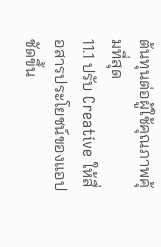ต้นทุนต่อผู้ใช้คุณภาพคุ้มที่สุด
11.1 ปรับ Creative ให้สื่อสารประโยชน์ของแอปชัดขึ้น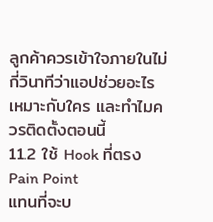ลูกค้าควรเข้าใจภายในไม่กี่วินาทีว่าแอปช่วยอะไร เหมาะกับใคร และทำไมควรติดตั้งตอนนี้
11.2 ใช้ Hook ที่ตรง Pain Point
แทนที่จะบ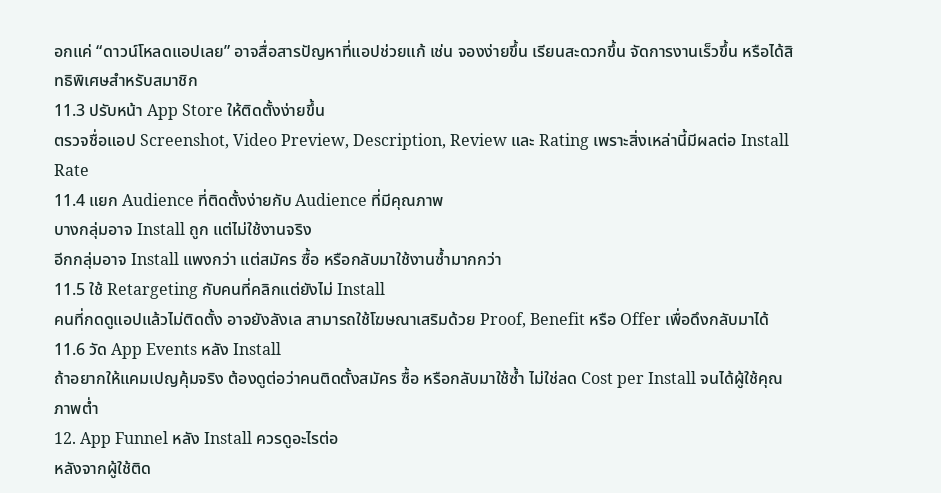อกแค่ “ดาวน์โหลดแอปเลย” อาจสื่อสารปัญหาที่แอปช่วยแก้ เช่น จองง่ายขึ้น เรียนสะดวกขึ้น จัดการงานเร็วขึ้น หรือได้สิทธิพิเศษสำหรับสมาชิก
11.3 ปรับหน้า App Store ให้ติดตั้งง่ายขึ้น
ตรวจชื่อแอป Screenshot, Video Preview, Description, Review และ Rating เพราะสิ่งเหล่านี้มีผลต่อ Install Rate
11.4 แยก Audience ที่ติดตั้งง่ายกับ Audience ที่มีคุณภาพ
บางกลุ่มอาจ Install ถูก แต่ไม่ใช้งานจริง
อีกกลุ่มอาจ Install แพงกว่า แต่สมัคร ซื้อ หรือกลับมาใช้งานซ้ำมากกว่า
11.5 ใช้ Retargeting กับคนที่คลิกแต่ยังไม่ Install
คนที่กดดูแอปแล้วไม่ติดตั้ง อาจยังลังเล สามารถใช้โฆษณาเสริมด้วย Proof, Benefit หรือ Offer เพื่อดึงกลับมาได้
11.6 วัด App Events หลัง Install
ถ้าอยากให้แคมเปญคุ้มจริง ต้องดูต่อว่าคนติดตั้งสมัคร ซื้อ หรือกลับมาใช้ซ้ำ ไม่ใช่ลด Cost per Install จนได้ผู้ใช้คุณภาพต่ำ
12. App Funnel หลัง Install ควรดูอะไรต่อ
หลังจากผู้ใช้ติด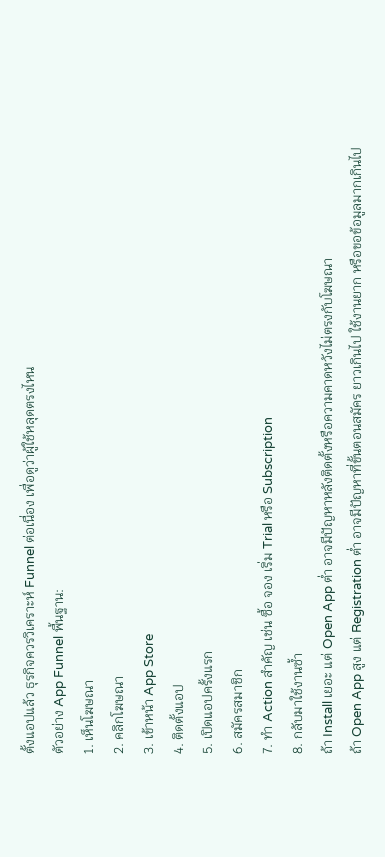ตั้งแอปแล้ว ธุรกิจควรวิเคราะห์ Funnel ต่อเนื่อง เพื่อดูว่าผู้ใช้หลุดตรงไหน
ตัวอย่าง App Funnel พื้นฐาน:
1. เห็นโฆษณา
2. คลิกโฆษณา
3. เข้าหน้า App Store
4. ติดตั้งแอป
5. เปิดแอปครั้งแรก
6. สมัครสมาชิก
7. ทำ Action สำคัญ เช่น ซื้อ จอง เริ่ม Trial หรือ Subscription
8. กลับมาใช้งานซ้ำ
ถ้า Install เยอะ แต่ Open App ต่ำ อาจมีปัญหาหลังติดตั้งหรือความคาดหวังไม่ตรงกับโฆษณา
ถ้า Open App สูง แต่ Registration ต่ำ อาจมีปัญหาที่ขั้นตอนสมัคร ยาวเกินไป ใช้งานยาก หรือขอข้อมูลมากเกินไป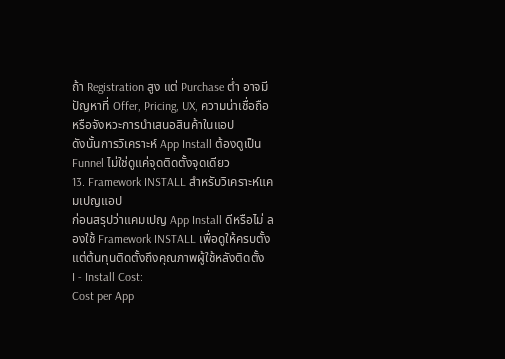ถ้า Registration สูง แต่ Purchase ต่ำ อาจมีปัญหาที่ Offer, Pricing, UX, ความน่าเชื่อถือ หรือจังหวะการนำเสนอสินค้าในแอป
ดังนั้นการวิเคราะห์ App Install ต้องดูเป็น Funnel ไม่ใช่ดูแค่จุดติดตั้งจุดเดียว
13. Framework INSTALL สำหรับวิเคราะห์แคมเปญแอป
ก่อนสรุปว่าแคมเปญ App Install ดีหรือไม่ ลองใช้ Framework INSTALL เพื่อดูให้ครบตั้งแต่ต้นทุนติดตั้งถึงคุณภาพผู้ใช้หลังติดตั้ง
I - Install Cost:
Cost per App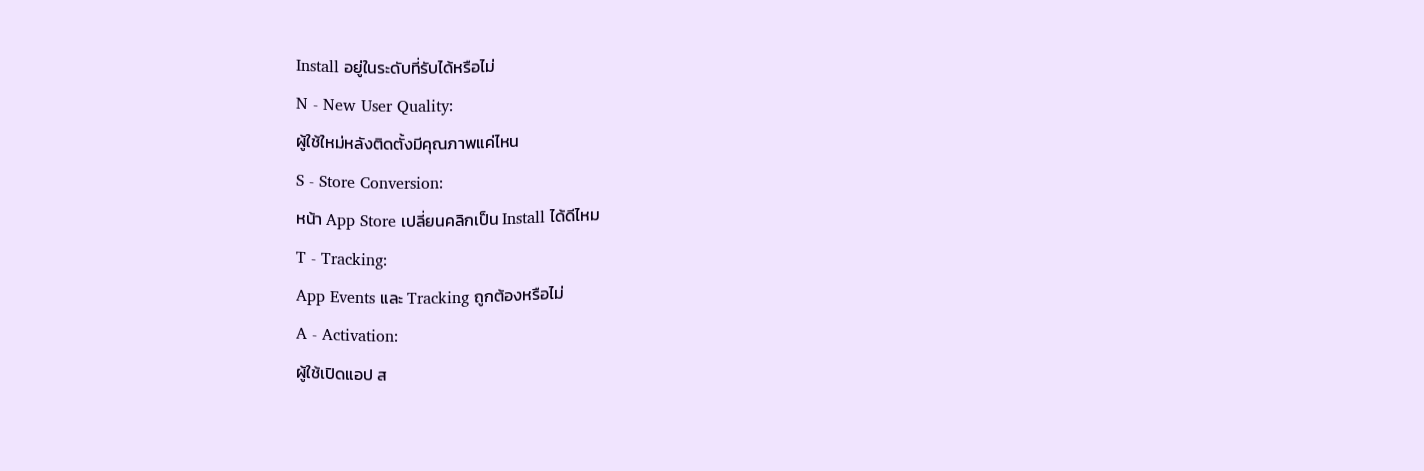Install อยู่ในระดับที่รับได้หรือไม่
N - New User Quality:
ผู้ใช้ใหม่หลังติดตั้งมีคุณภาพแค่ไหน
S - Store Conversion:
หน้า App Store เปลี่ยนคลิกเป็น Install ได้ดีไหม
T - Tracking:
App Events และ Tracking ถูกต้องหรือไม่
A - Activation:
ผู้ใช้เปิดแอป ส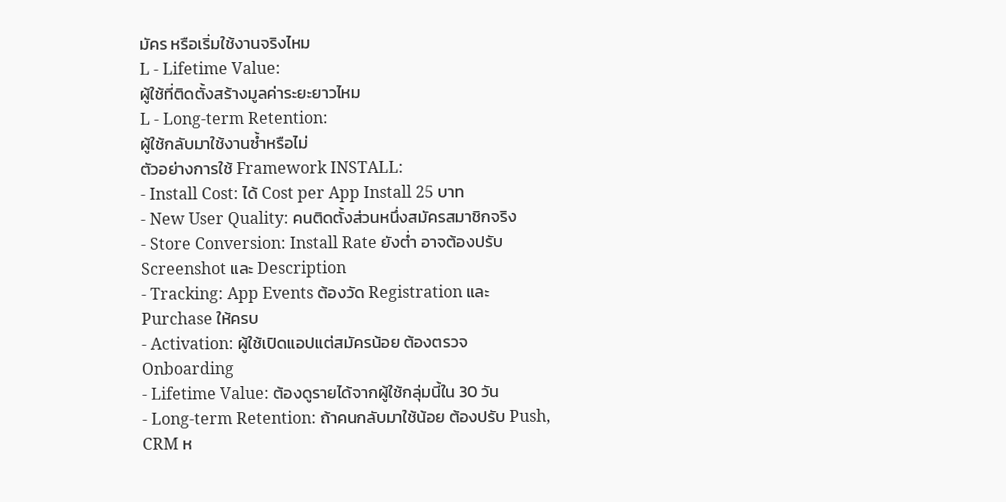มัคร หรือเริ่มใช้งานจริงไหม
L - Lifetime Value:
ผู้ใช้ที่ติดตั้งสร้างมูลค่าระยะยาวไหม
L - Long-term Retention:
ผู้ใช้กลับมาใช้งานซ้ำหรือไม่
ตัวอย่างการใช้ Framework INSTALL:
- Install Cost: ได้ Cost per App Install 25 บาท
- New User Quality: คนติดตั้งส่วนหนึ่งสมัครสมาชิกจริง
- Store Conversion: Install Rate ยังต่ำ อาจต้องปรับ Screenshot และ Description
- Tracking: App Events ต้องวัด Registration และ Purchase ให้ครบ
- Activation: ผู้ใช้เปิดแอปแต่สมัครน้อย ต้องตรวจ Onboarding
- Lifetime Value: ต้องดูรายได้จากผู้ใช้กลุ่มนี้ใน 30 วัน
- Long-term Retention: ถ้าคนกลับมาใช้น้อย ต้องปรับ Push, CRM ห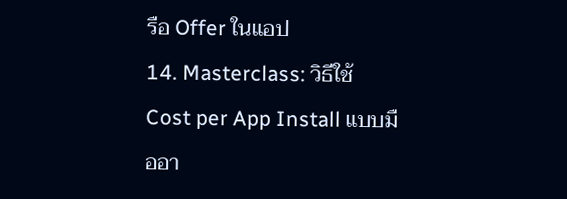รือ Offer ในแอป
14. Masterclass: วิธีใช้ Cost per App Install แบบมืออา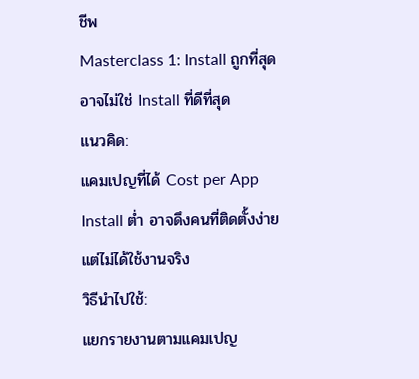ชีพ
Masterclass 1: Install ถูกที่สุด อาจไม่ใช่ Install ที่ดีที่สุด
แนวคิด:
แคมเปญที่ได้ Cost per App Install ต่ำ อาจดึงคนที่ติดตั้งง่าย แต่ไม่ได้ใช้งานจริง
วิธีนำไปใช้:
แยกรายงานตามแคมเปญ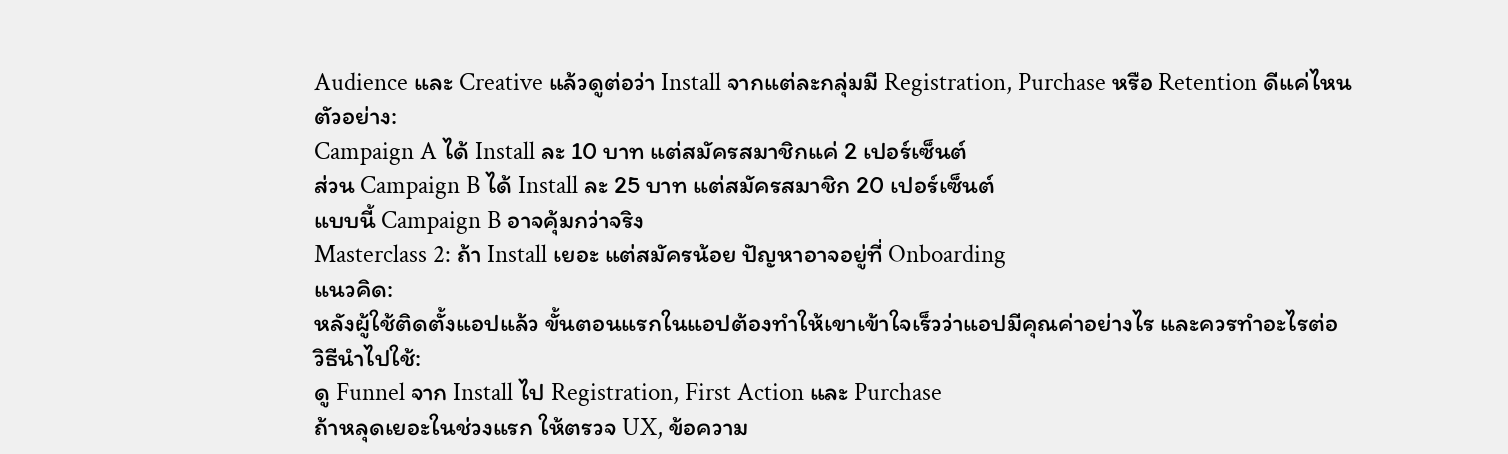Audience และ Creative แล้วดูต่อว่า Install จากแต่ละกลุ่มมี Registration, Purchase หรือ Retention ดีแค่ไหน
ตัวอย่าง:
Campaign A ได้ Install ละ 10 บาท แต่สมัครสมาชิกแค่ 2 เปอร์เซ็นต์
ส่วน Campaign B ได้ Install ละ 25 บาท แต่สมัครสมาชิก 20 เปอร์เซ็นต์
แบบนี้ Campaign B อาจคุ้มกว่าจริง
Masterclass 2: ถ้า Install เยอะ แต่สมัครน้อย ปัญหาอาจอยู่ที่ Onboarding
แนวคิด:
หลังผู้ใช้ติดตั้งแอปแล้ว ขั้นตอนแรกในแอปต้องทำให้เขาเข้าใจเร็วว่าแอปมีคุณค่าอย่างไร และควรทำอะไรต่อ
วิธีนำไปใช้:
ดู Funnel จาก Install ไป Registration, First Action และ Purchase
ถ้าหลุดเยอะในช่วงแรก ให้ตรวจ UX, ข้อความ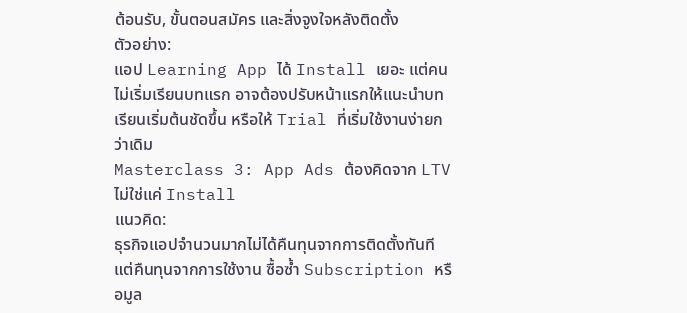ต้อนรับ, ขั้นตอนสมัคร และสิ่งจูงใจหลังติดตั้ง
ตัวอย่าง:
แอป Learning App ได้ Install เยอะ แต่คนไม่เริ่มเรียนบทแรก อาจต้องปรับหน้าแรกให้แนะนำบทเรียนเริ่มต้นชัดขึ้น หรือให้ Trial ที่เริ่มใช้งานง่ายกว่าเดิม
Masterclass 3: App Ads ต้องคิดจาก LTV ไม่ใช่แค่ Install
แนวคิด:
ธุรกิจแอปจำนวนมากไม่ได้คืนทุนจากการติดตั้งทันที แต่คืนทุนจากการใช้งาน ซื้อซ้ำ Subscription หรือมูล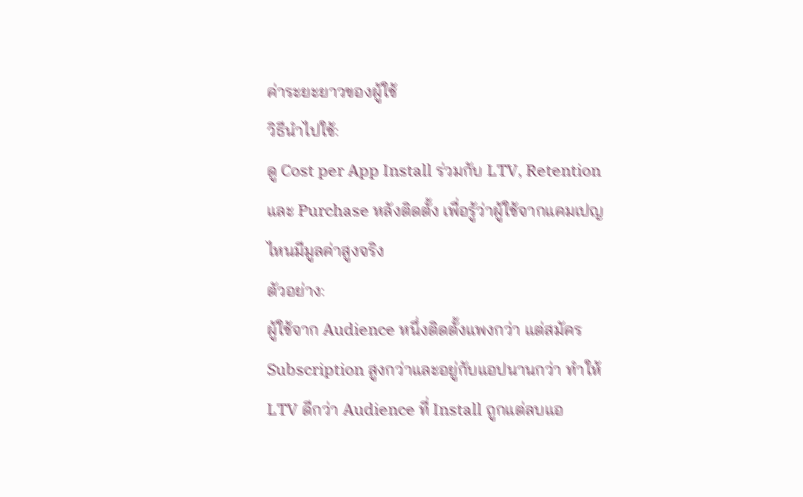ค่าระยะยาวของผู้ใช้
วิธีนำไปใช้:
ดู Cost per App Install ร่วมกับ LTV, Retention และ Purchase หลังติดตั้ง เพื่อรู้ว่าผู้ใช้จากแคมเปญไหนมีมูลค่าสูงจริง
ตัวอย่าง:
ผู้ใช้จาก Audience หนึ่งติดตั้งแพงกว่า แต่สมัคร Subscription สูงกว่าและอยู่กับแอปนานกว่า ทำให้ LTV ดีกว่า Audience ที่ Install ถูกแต่ลบแอ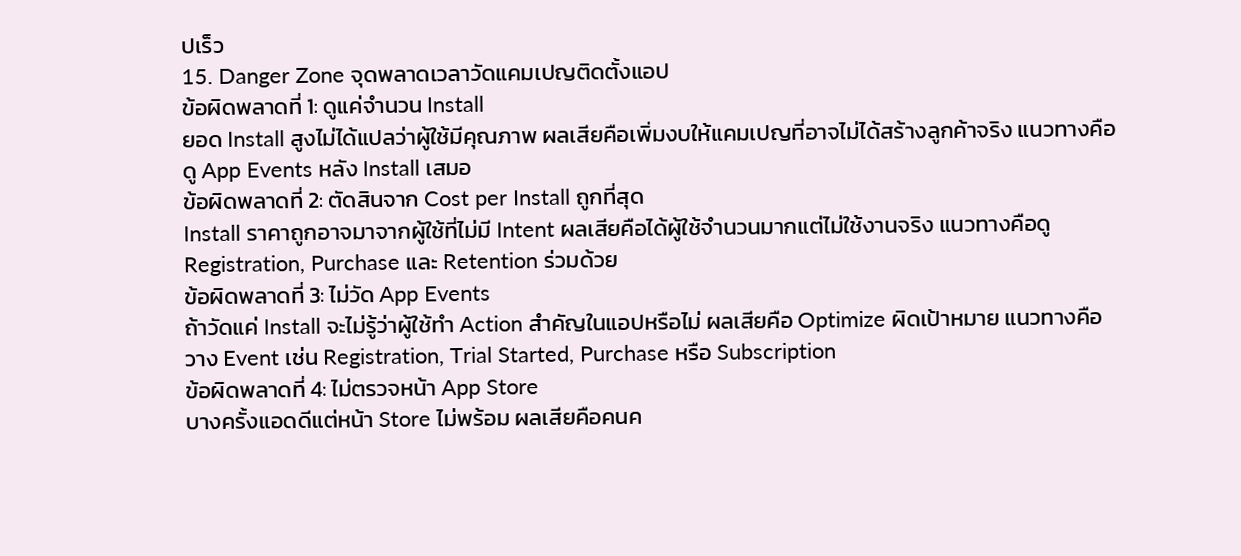ปเร็ว
15. Danger Zone จุดพลาดเวลาวัดแคมเปญติดตั้งแอป
ข้อผิดพลาดที่ 1: ดูแค่จำนวน Install
ยอด Install สูงไม่ได้แปลว่าผู้ใช้มีคุณภาพ ผลเสียคือเพิ่มงบให้แคมเปญที่อาจไม่ได้สร้างลูกค้าจริง แนวทางคือดู App Events หลัง Install เสมอ
ข้อผิดพลาดที่ 2: ตัดสินจาก Cost per Install ถูกที่สุด
Install ราคาถูกอาจมาจากผู้ใช้ที่ไม่มี Intent ผลเสียคือได้ผู้ใช้จำนวนมากแต่ไม่ใช้งานจริง แนวทางคือดู Registration, Purchase และ Retention ร่วมด้วย
ข้อผิดพลาดที่ 3: ไม่วัด App Events
ถ้าวัดแค่ Install จะไม่รู้ว่าผู้ใช้ทำ Action สำคัญในแอปหรือไม่ ผลเสียคือ Optimize ผิดเป้าหมาย แนวทางคือวาง Event เช่น Registration, Trial Started, Purchase หรือ Subscription
ข้อผิดพลาดที่ 4: ไม่ตรวจหน้า App Store
บางครั้งแอดดีแต่หน้า Store ไม่พร้อม ผลเสียคือคนค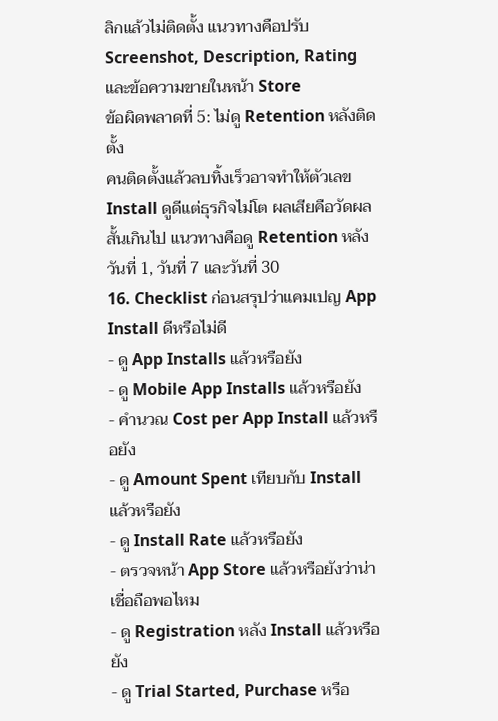ลิกแล้วไม่ติดตั้ง แนวทางคือปรับ Screenshot, Description, Rating และข้อความขายในหน้า Store
ข้อผิดพลาดที่ 5: ไม่ดู Retention หลังติดตั้ง
คนติดตั้งแล้วลบทิ้งเร็วอาจทำให้ตัวเลข Install ดูดีแต่ธุรกิจไม่โต ผลเสียคือวัดผลสั้นเกินไป แนวทางคือดู Retention หลังวันที่ 1, วันที่ 7 และวันที่ 30
16. Checklist ก่อนสรุปว่าแคมเปญ App Install ดีหรือไม่ดี
- ดู App Installs แล้วหรือยัง
- ดู Mobile App Installs แล้วหรือยัง
- คำนวณ Cost per App Install แล้วหรือยัง
- ดู Amount Spent เทียบกับ Install แล้วหรือยัง
- ดู Install Rate แล้วหรือยัง
- ตรวจหน้า App Store แล้วหรือยังว่าน่าเชื่อถือพอไหม
- ดู Registration หลัง Install แล้วหรือยัง
- ดู Trial Started, Purchase หรือ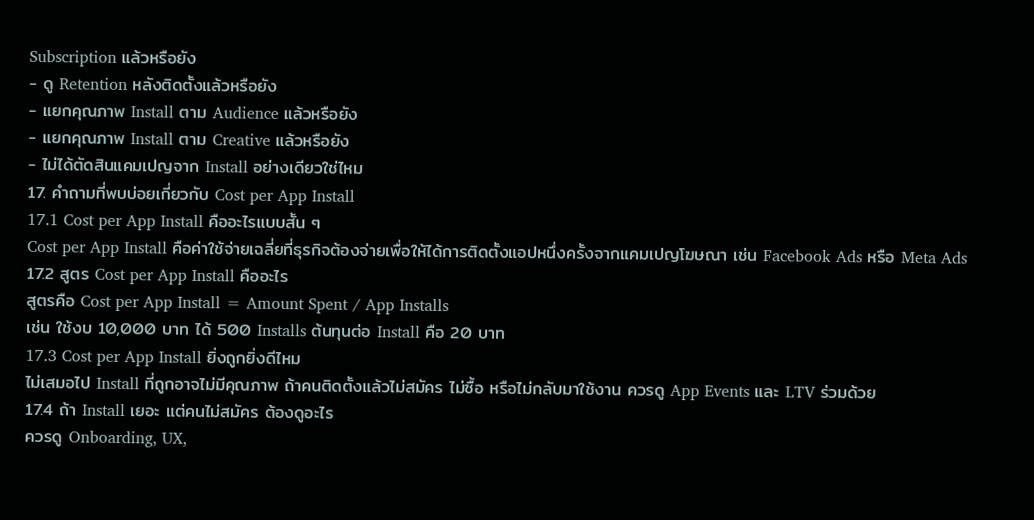Subscription แล้วหรือยัง
- ดู Retention หลังติดตั้งแล้วหรือยัง
- แยกคุณภาพ Install ตาม Audience แล้วหรือยัง
- แยกคุณภาพ Install ตาม Creative แล้วหรือยัง
- ไม่ได้ตัดสินแคมเปญจาก Install อย่างเดียวใช่ไหม
17. คำถามที่พบบ่อยเกี่ยวกับ Cost per App Install
17.1 Cost per App Install คืออะไรแบบสั้น ๆ
Cost per App Install คือค่าใช้จ่ายเฉลี่ยที่ธุรกิจต้องจ่ายเพื่อให้ได้การติดตั้งแอปหนึ่งครั้งจากแคมเปญโฆษณา เช่น Facebook Ads หรือ Meta Ads
17.2 สูตร Cost per App Install คืออะไร
สูตรคือ Cost per App Install = Amount Spent / App Installs
เช่น ใช้งบ 10,000 บาท ได้ 500 Installs ต้นทุนต่อ Install คือ 20 บาท
17.3 Cost per App Install ยิ่งถูกยิ่งดีไหม
ไม่เสมอไป Install ที่ถูกอาจไม่มีคุณภาพ ถ้าคนติดตั้งแล้วไม่สมัคร ไม่ซื้อ หรือไม่กลับมาใช้งาน ควรดู App Events และ LTV ร่วมด้วย
17.4 ถ้า Install เยอะ แต่คนไม่สมัคร ต้องดูอะไร
ควรดู Onboarding, UX,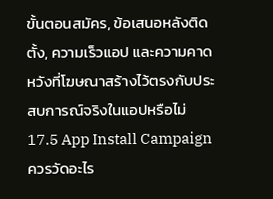ขั้นตอนสมัคร, ข้อเสนอหลังติดตั้ง, ความเร็วแอป และความคาดหวังที่โฆษณาสร้างไว้ตรงกับประสบการณ์จริงในแอปหรือไม่
17.5 App Install Campaign ควรวัดอะไร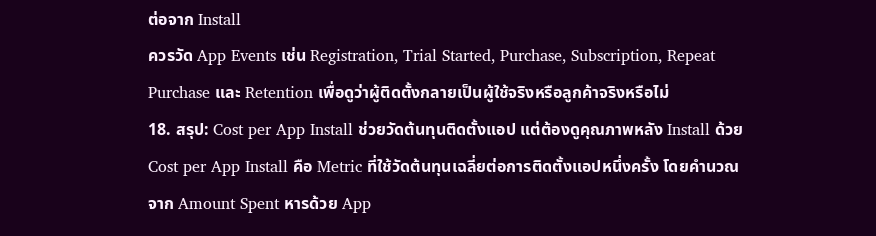ต่อจาก Install
ควรวัด App Events เช่น Registration, Trial Started, Purchase, Subscription, Repeat Purchase และ Retention เพื่อดูว่าผู้ติดตั้งกลายเป็นผู้ใช้จริงหรือลูกค้าจริงหรือไม่
18. สรุป: Cost per App Install ช่วยวัดต้นทุนติดตั้งแอป แต่ต้องดูคุณภาพหลัง Install ด้วย
Cost per App Install คือ Metric ที่ใช้วัดต้นทุนเฉลี่ยต่อการติดตั้งแอปหนึ่งครั้ง โดยคำนวณจาก Amount Spent หารด้วย App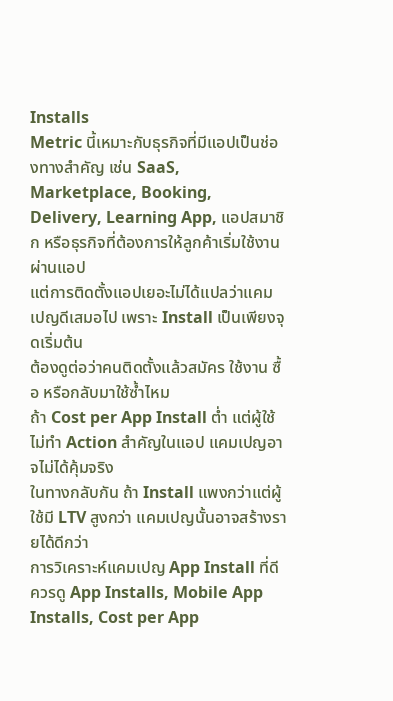Installs
Metric นี้เหมาะกับธุรกิจที่มีแอปเป็นช่องทางสำคัญ เช่น SaaS, Marketplace, Booking, Delivery, Learning App, แอปสมาชิก หรือธุรกิจที่ต้องการให้ลูกค้าเริ่มใช้งานผ่านแอป
แต่การติดตั้งแอปเยอะไม่ได้แปลว่าแคมเปญดีเสมอไป เพราะ Install เป็นเพียงจุดเริ่มต้น
ต้องดูต่อว่าคนติดตั้งแล้วสมัคร ใช้งาน ซื้อ หรือกลับมาใช้ซ้ำไหม
ถ้า Cost per App Install ต่ำ แต่ผู้ใช้ไม่ทำ Action สำคัญในแอป แคมเปญอาจไม่ได้คุ้มจริง
ในทางกลับกัน ถ้า Install แพงกว่าแต่ผู้ใช้มี LTV สูงกว่า แคมเปญนั้นอาจสร้างรายได้ดีกว่า
การวิเคราะห์แคมเปญ App Install ที่ดีควรดู App Installs, Mobile App Installs, Cost per App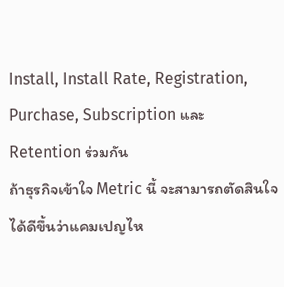Install, Install Rate, Registration, Purchase, Subscription และ Retention ร่วมกัน
ถ้าธุรกิจเข้าใจ Metric นี้ จะสามารถตัดสินใจได้ดีขึ้นว่าแคมเปญไห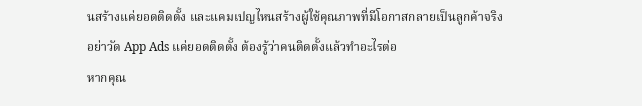นสร้างแค่ยอดติดตั้ง และแคมเปญไหนสร้างผู้ใช้คุณภาพที่มีโอกาสกลายเป็นลูกค้าจริง
อย่าวัด App Ads แค่ยอดติดตั้ง ต้องรู้ว่าคนติดตั้งแล้วทำอะไรต่อ
หากคุณ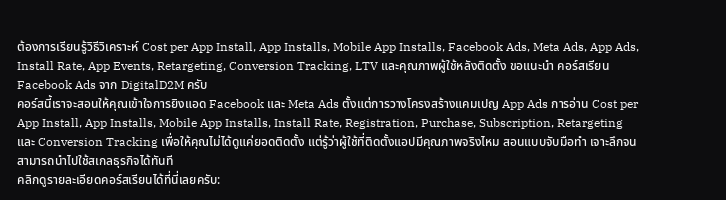ต้องการเรียนรู้วิธีวิเคราะห์ Cost per App Install, App Installs, Mobile App Installs, Facebook Ads, Meta Ads, App Ads, Install Rate, App Events, Retargeting, Conversion Tracking, LTV และคุณภาพผู้ใช้หลังติดตั้ง ขอแนะนำ คอร์สเรียน Facebook Ads จาก DigitalD2M ครับ
คอร์สนี้เราจะสอนให้คุณเข้าใจการยิงแอด Facebook และ Meta Ads ตั้งแต่การวางโครงสร้างแคมเปญ App Ads การอ่าน Cost per App Install, App Installs, Mobile App Installs, Install Rate, Registration, Purchase, Subscription, Retargeting และ Conversion Tracking เพื่อให้คุณไม่ได้ดูแค่ยอดติดตั้ง แต่รู้ว่าผู้ใช้ที่ติดตั้งแอปมีคุณภาพจริงไหม สอนแบบจับมือทำ เจาะลึกจนสามารถนำไปใช้สเกลธุรกิจได้ทันที
คลิกดูรายละเอียดคอร์สเรียนได้ที่นี่เลยครับ: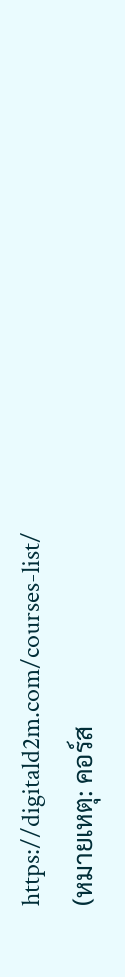https://digitald2m.com/courses-list/
(หมายเหตุ: คอร์ส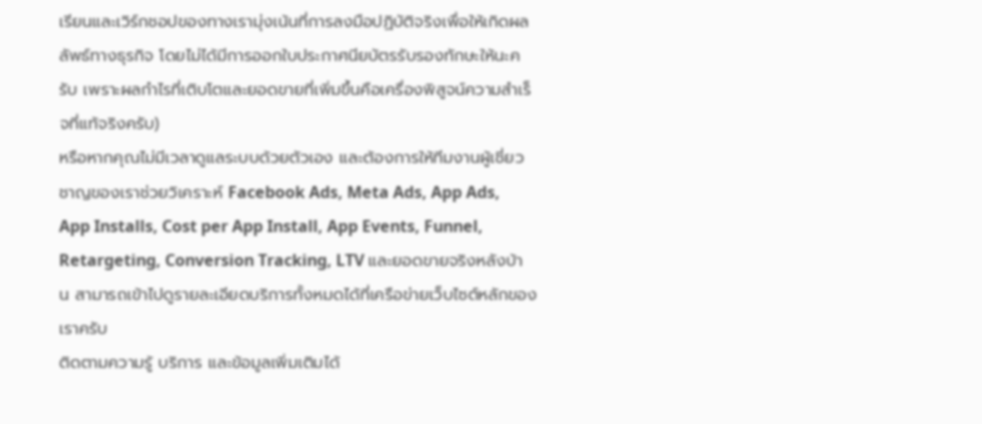เรียนและเวิร์กชอปของทางเรามุ่งเน้นที่การลงมือปฏิบัติจริงเพื่อให้เกิดผลลัพธ์ทางธุรกิจ โดยไม่ได้มีการออกใบประกาศนียบัตรรับรองทักษะให้นะครับ เพราะผลกำไรที่เติบโตและยอดขายที่เพิ่มขึ้นคือเครื่องพิสูจน์ความสำเร็จที่แท้จริงครับ)
หรือหากคุณไม่มีเวลาดูแลระบบด้วยตัวเอง และต้องการให้ทีมงานผู้เชี่ยวชาญของเราช่วยวิเคราะห์ Facebook Ads, Meta Ads, App Ads, App Installs, Cost per App Install, App Events, Funnel, Retargeting, Conversion Tracking, LTV และยอดขายจริงหลังบ้าน สามารถเข้าไปดูรายละเอียดบริการทั้งหมดได้ที่เครือข่ายเว็บไซต์หลักของเราครับ
ติดตามความรู้ บริการ และข้อมูลเพิ่มเติมได้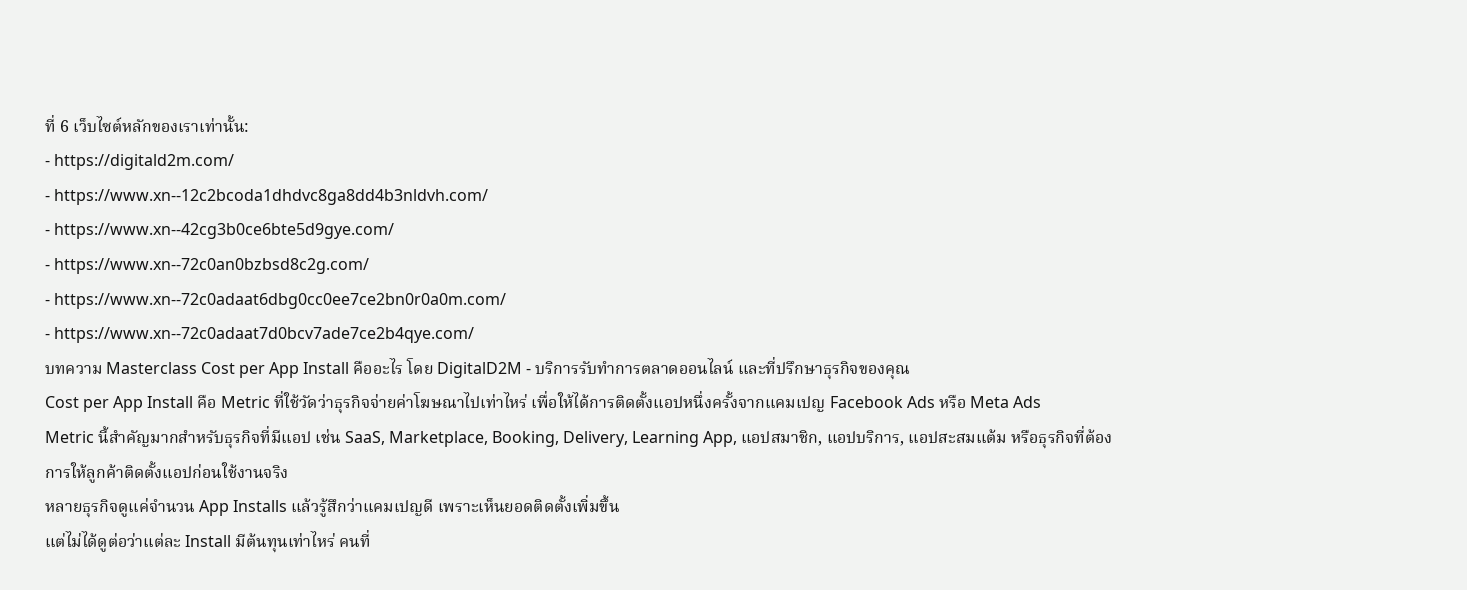ที่ 6 เว็บไซต์หลักของเราเท่านั้น:
- https://digitald2m.com/
- https://www.xn--12c2bcoda1dhdvc8ga8dd4b3nldvh.com/
- https://www.xn--42cg3b0ce6bte5d9gye.com/
- https://www.xn--72c0an0bzbsd8c2g.com/
- https://www.xn--72c0adaat6dbg0cc0ee7ce2bn0r0a0m.com/
- https://www.xn--72c0adaat7d0bcv7ade7ce2b4qye.com/
บทความ Masterclass Cost per App Install คืออะไร โดย DigitalD2M - บริการรับทำการตลาดออนไลน์ และที่ปรึกษาธุรกิจของคุณ
Cost per App Install คือ Metric ที่ใช้วัดว่าธุรกิจจ่ายค่าโฆษณาไปเท่าไหร่ เพื่อให้ได้การติดตั้งแอปหนึ่งครั้งจากแคมเปญ Facebook Ads หรือ Meta Ads
Metric นี้สำคัญมากสำหรับธุรกิจที่มีแอป เช่น SaaS, Marketplace, Booking, Delivery, Learning App, แอปสมาชิก, แอปบริการ, แอปสะสมแต้ม หรือธุรกิจที่ต้องการให้ลูกค้าติดตั้งแอปก่อนใช้งานจริง
หลายธุรกิจดูแค่จำนวน App Installs แล้วรู้สึกว่าแคมเปญดี เพราะเห็นยอดติดตั้งเพิ่มขึ้น
แต่ไม่ได้ดูต่อว่าแต่ละ Install มีต้นทุนเท่าไหร่ คนที่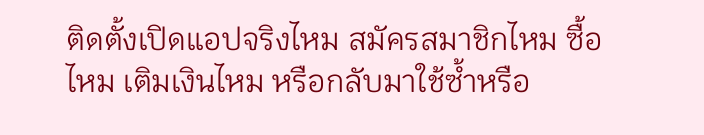ติดตั้งเปิดแอปจริงไหม สมัครสมาชิกไหม ซื้อไหม เติมเงินไหม หรือกลับมาใช้ซ้ำหรือ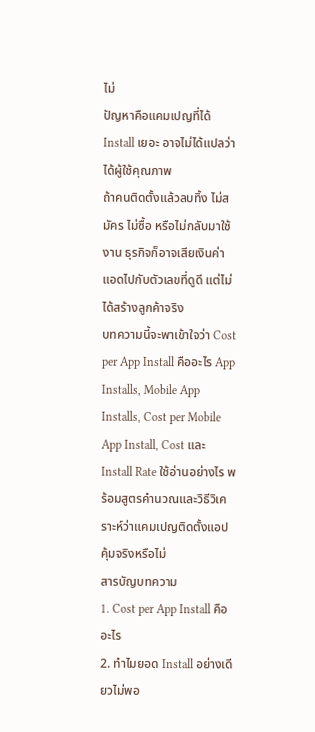ไม่
ปัญหาคือแคมเปญที่ได้ Install เยอะ อาจไม่ได้แปลว่าได้ผู้ใช้คุณภาพ
ถ้าคนติดตั้งแล้วลบทิ้ง ไม่สมัคร ไม่ซื้อ หรือไม่กลับมาใช้งาน ธุรกิจก็อาจเสียเงินค่าแอดไปกับตัวเลขที่ดูดี แต่ไม่ได้สร้างลูกค้าจริง
บทความนี้จะพาเข้าใจว่า Cost per App Install คืออะไร App Installs, Mobile App Installs, Cost per Mobile App Install, Cost และ Install Rate ใช้อ่านอย่างไร พร้อมสูตรคำนวณและวิธีวิเคราะห์ว่าแคมเปญติดตั้งแอปคุ้มจริงหรือไม่
สารบัญบทความ
1. Cost per App Install คืออะไร
2. ทำไมยอด Install อย่างเดียวไม่พอ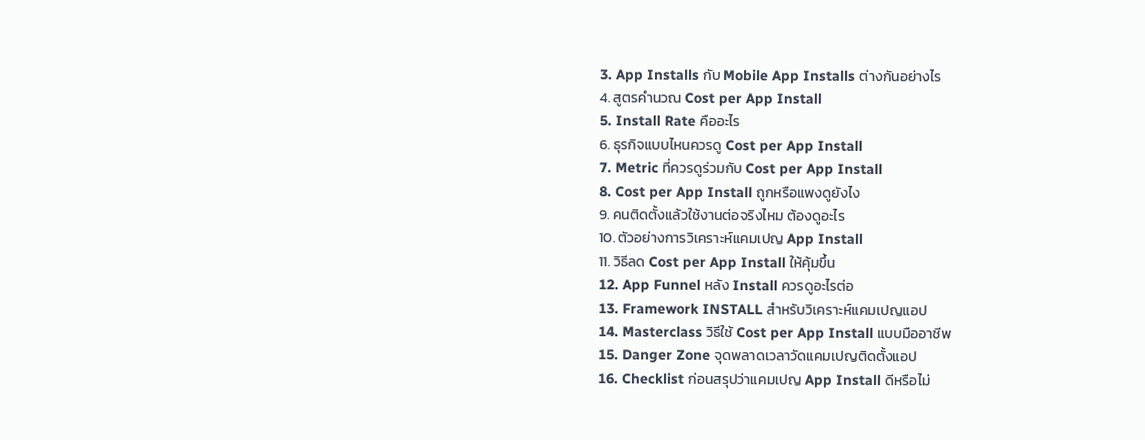3. App Installs กับ Mobile App Installs ต่างกันอย่างไร
4. สูตรคำนวณ Cost per App Install
5. Install Rate คืออะไร
6. ธุรกิจแบบไหนควรดู Cost per App Install
7. Metric ที่ควรดูร่วมกับ Cost per App Install
8. Cost per App Install ถูกหรือแพงดูยังไง
9. คนติดตั้งแล้วใช้งานต่อจริงไหม ต้องดูอะไร
10. ตัวอย่างการวิเคราะห์แคมเปญ App Install
11. วิธีลด Cost per App Install ให้คุ้มขึ้น
12. App Funnel หลัง Install ควรดูอะไรต่อ
13. Framework INSTALL สำหรับวิเคราะห์แคมเปญแอป
14. Masterclass วิธีใช้ Cost per App Install แบบมืออาชีพ
15. Danger Zone จุดพลาดเวลาวัดแคมเปญติดตั้งแอป
16. Checklist ก่อนสรุปว่าแคมเปญ App Install ดีหรือไม่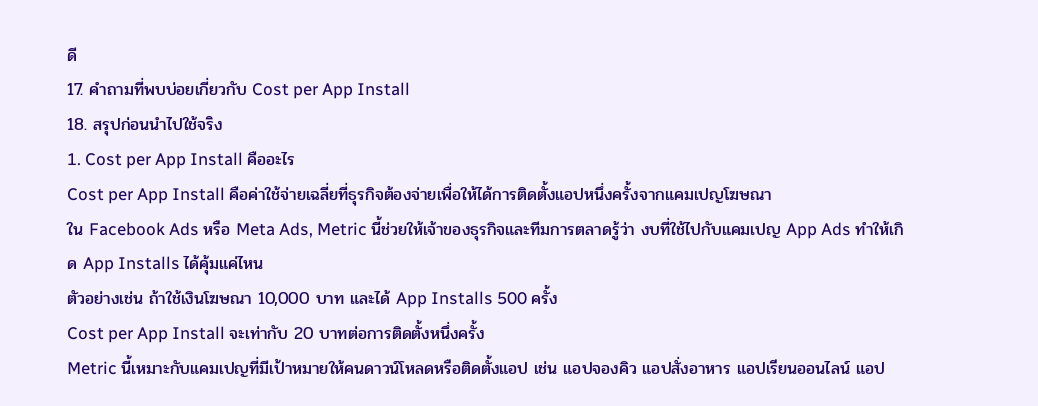ดี
17. คำถามที่พบบ่อยเกี่ยวกับ Cost per App Install
18. สรุปก่อนนำไปใช้จริง
1. Cost per App Install คืออะไร
Cost per App Install คือค่าใช้จ่ายเฉลี่ยที่ธุรกิจต้องจ่ายเพื่อให้ได้การติดตั้งแอปหนึ่งครั้งจากแคมเปญโฆษณา
ใน Facebook Ads หรือ Meta Ads, Metric นี้ช่วยให้เจ้าของธุรกิจและทีมการตลาดรู้ว่า งบที่ใช้ไปกับแคมเปญ App Ads ทำให้เกิด App Installs ได้คุ้มแค่ไหน
ตัวอย่างเช่น ถ้าใช้เงินโฆษณา 10,000 บาท และได้ App Installs 500 ครั้ง
Cost per App Install จะเท่ากับ 20 บาทต่อการติดตั้งหนึ่งครั้ง
Metric นี้เหมาะกับแคมเปญที่มีเป้าหมายให้คนดาวน์โหลดหรือติดตั้งแอป เช่น แอปจองคิว แอปสั่งอาหาร แอปเรียนออนไลน์ แอป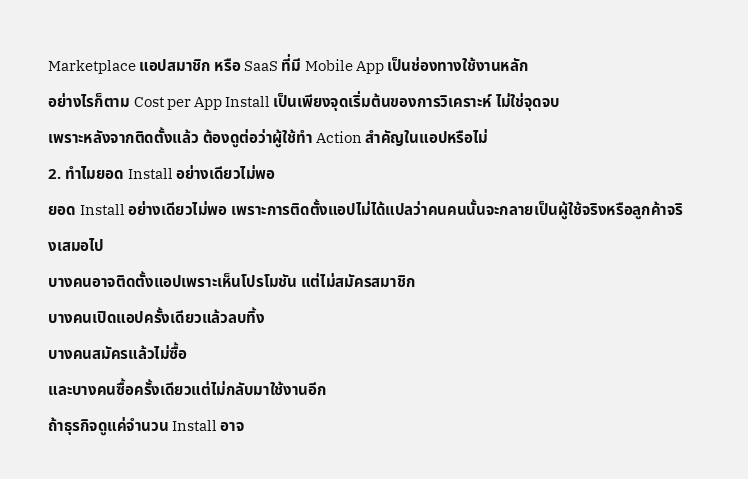Marketplace แอปสมาชิก หรือ SaaS ที่มี Mobile App เป็นช่องทางใช้งานหลัก
อย่างไรก็ตาม Cost per App Install เป็นเพียงจุดเริ่มต้นของการวิเคราะห์ ไม่ใช่จุดจบ
เพราะหลังจากติดตั้งแล้ว ต้องดูต่อว่าผู้ใช้ทำ Action สำคัญในแอปหรือไม่
2. ทำไมยอด Install อย่างเดียวไม่พอ
ยอด Install อย่างเดียวไม่พอ เพราะการติดตั้งแอปไม่ได้แปลว่าคนคนนั้นจะกลายเป็นผู้ใช้จริงหรือลูกค้าจริงเสมอไป
บางคนอาจติดตั้งแอปเพราะเห็นโปรโมชัน แต่ไม่สมัครสมาชิก
บางคนเปิดแอปครั้งเดียวแล้วลบทิ้ง
บางคนสมัครแล้วไม่ซื้อ
และบางคนซื้อครั้งเดียวแต่ไม่กลับมาใช้งานอีก
ถ้าธุรกิจดูแค่จำนวน Install อาจ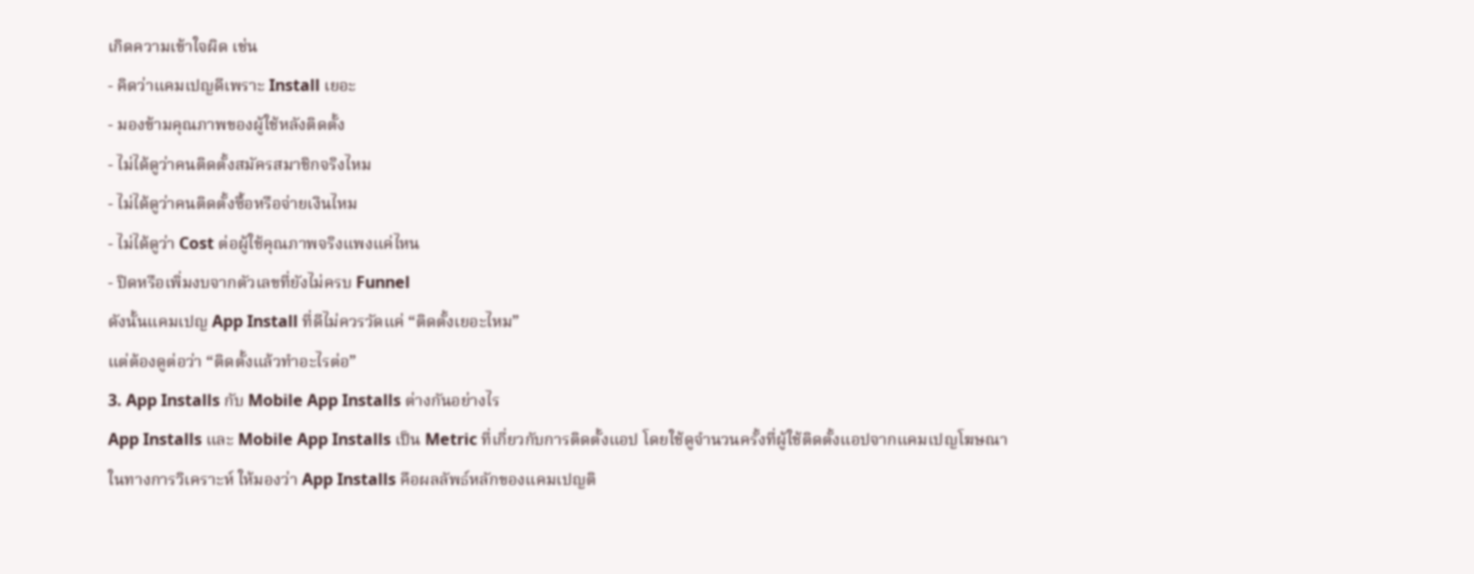เกิดความเข้าใจผิด เช่น
- คิดว่าแคมเปญดีเพราะ Install เยอะ
- มองข้ามคุณภาพของผู้ใช้หลังติดตั้ง
- ไม่ได้ดูว่าคนติดตั้งสมัครสมาชิกจริงไหม
- ไม่ได้ดูว่าคนติดตั้งซื้อหรือจ่ายเงินไหม
- ไม่ได้ดูว่า Cost ต่อผู้ใช้คุณภาพจริงแพงแค่ไหน
- ปิดหรือเพิ่มงบจากตัวเลขที่ยังไม่ครบ Funnel
ดังนั้นแคมเปญ App Install ที่ดีไม่ควรวัดแค่ “ติดตั้งเยอะไหม”
แต่ต้องดูต่อว่า “ติดตั้งแล้วทำอะไรต่อ”
3. App Installs กับ Mobile App Installs ต่างกันอย่างไร
App Installs และ Mobile App Installs เป็น Metric ที่เกี่ยวกับการติดตั้งแอป โดยใช้ดูจำนวนครั้งที่ผู้ใช้ติดตั้งแอปจากแคมเปญโฆษณา
ในทางการวิเคราะห์ ให้มองว่า App Installs คือผลลัพธ์หลักของแคมเปญติ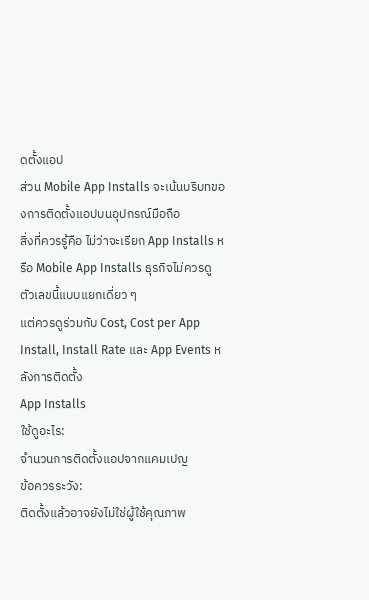ดตั้งแอป
ส่วน Mobile App Installs จะเน้นบริบทของการติดตั้งแอปบนอุปกรณ์มือถือ
สิ่งที่ควรรู้คือ ไม่ว่าจะเรียก App Installs หรือ Mobile App Installs ธุรกิจไม่ควรดูตัวเลขนี้แบบแยกเดี่ยว ๆ
แต่ควรดูร่วมกับ Cost, Cost per App Install, Install Rate และ App Events หลังการติดตั้ง
App Installs
ใช้ดูอะไร:
จำนวนการติดตั้งแอปจากแคมเปญ
ข้อควรระวัง:
ติดตั้งแล้วอาจยังไม่ใช่ผู้ใช้คุณภาพ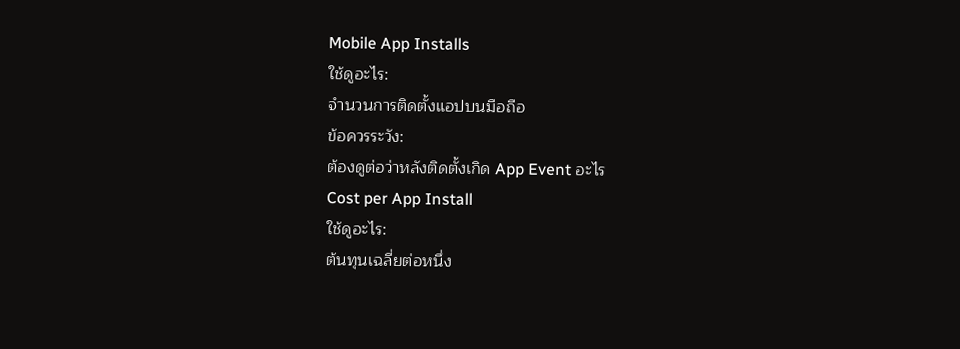Mobile App Installs
ใช้ดูอะไร:
จำนวนการติดตั้งแอปบนมือถือ
ข้อควรระวัง:
ต้องดูต่อว่าหลังติดตั้งเกิด App Event อะไร
Cost per App Install
ใช้ดูอะไร:
ต้นทุนเฉลี่ยต่อหนึ่ง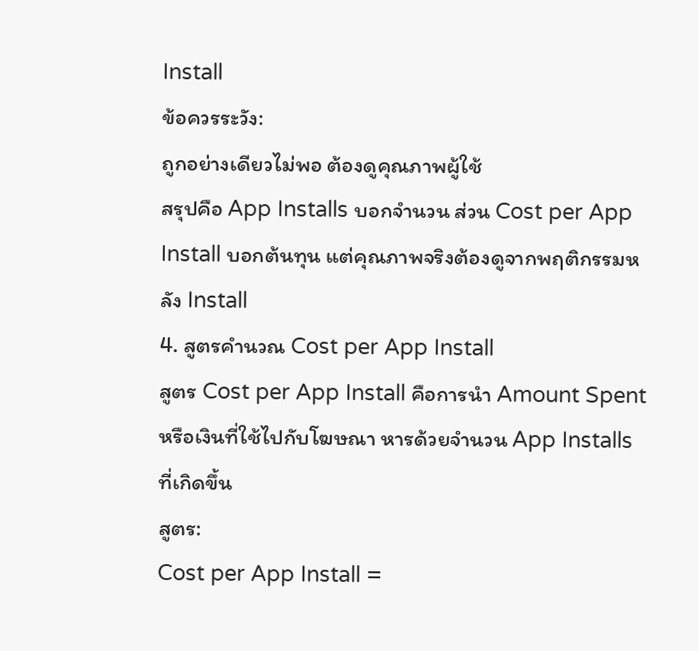Install
ข้อควรระวัง:
ถูกอย่างเดียวไม่พอ ต้องดูคุณภาพผู้ใช้
สรุปคือ App Installs บอกจำนวน ส่วน Cost per App Install บอกต้นทุน แต่คุณภาพจริงต้องดูจากพฤติกรรมหลัง Install
4. สูตรคำนวณ Cost per App Install
สูตร Cost per App Install คือการนำ Amount Spent หรือเงินที่ใช้ไปกับโฆษณา หารด้วยจำนวน App Installs ที่เกิดขึ้น
สูตร:
Cost per App Install =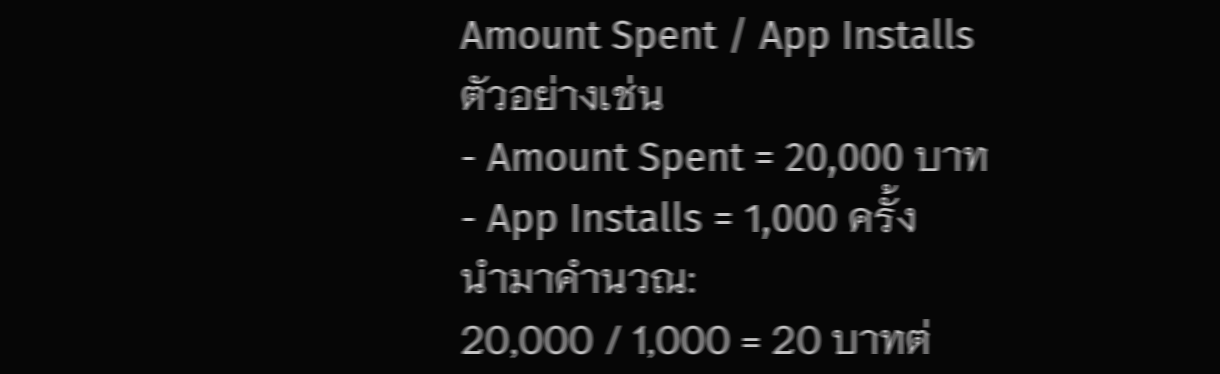Amount Spent / App Installs
ตัวอย่างเช่น
- Amount Spent = 20,000 บาท
- App Installs = 1,000 ครั้ง
นำมาคำนวณ:
20,000 / 1,000 = 20 บาทต่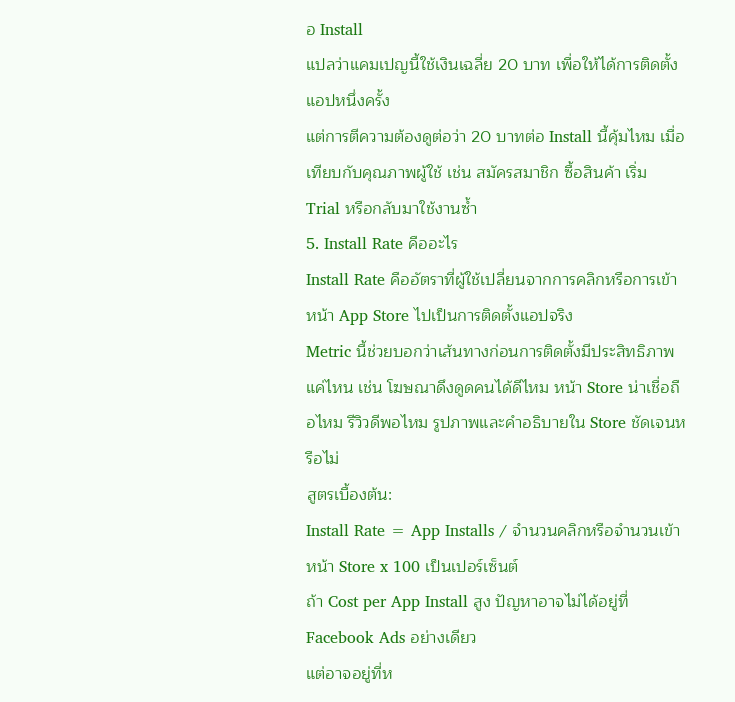อ Install
แปลว่าแคมเปญนี้ใช้เงินเฉลี่ย 20 บาท เพื่อให้ได้การติดตั้งแอปหนึ่งครั้ง
แต่การตีความต้องดูต่อว่า 20 บาทต่อ Install นี้คุ้มไหม เมื่อเทียบกับคุณภาพผู้ใช้ เช่น สมัครสมาชิก ซื้อสินค้า เริ่ม Trial หรือกลับมาใช้งานซ้ำ
5. Install Rate คืออะไร
Install Rate คืออัตราที่ผู้ใช้เปลี่ยนจากการคลิกหรือการเข้าหน้า App Store ไปเป็นการติดตั้งแอปจริง
Metric นี้ช่วยบอกว่าเส้นทางก่อนการติดตั้งมีประสิทธิภาพแค่ไหน เช่น โฆษณาดึงดูดคนได้ดีไหม หน้า Store น่าเชื่อถือไหม รีวิวดีพอไหม รูปภาพและคำอธิบายใน Store ชัดเจนหรือไม่
สูตรเบื้องต้น:
Install Rate = App Installs / จำนวนคลิกหรือจำนวนเข้าหน้า Store x 100 เป็นเปอร์เซ็นต์
ถ้า Cost per App Install สูง ปัญหาอาจไม่ได้อยู่ที่ Facebook Ads อย่างเดียว
แต่อาจอยู่ที่ห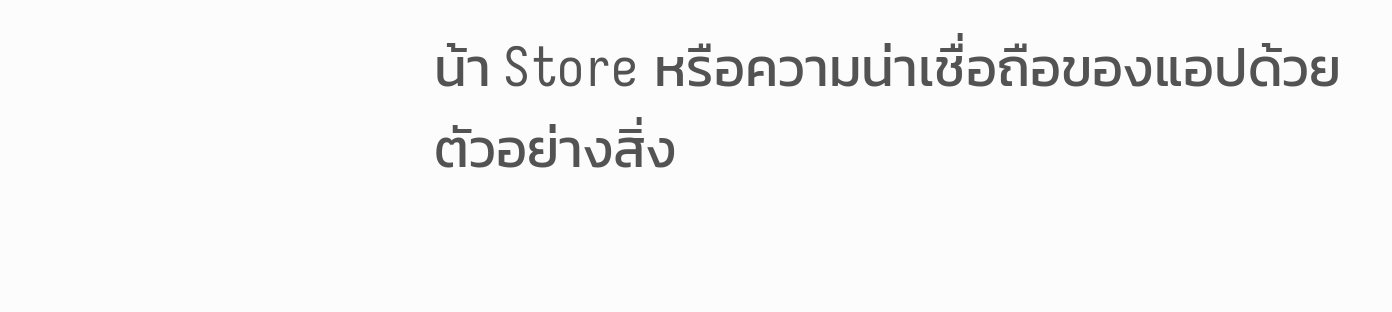น้า Store หรือความน่าเชื่อถือของแอปด้วย
ตัวอย่างสิ่ง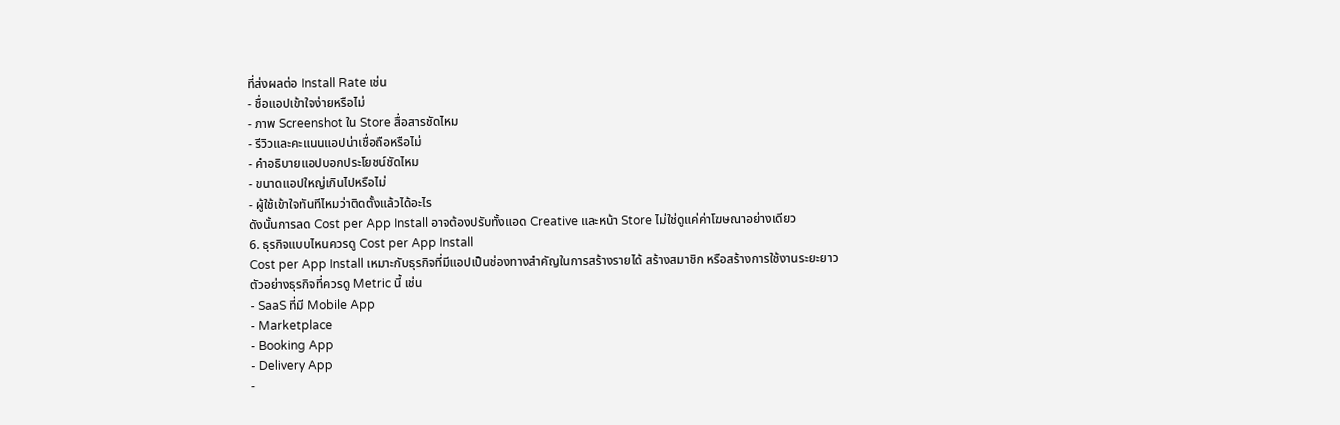ที่ส่งผลต่อ Install Rate เช่น
- ชื่อแอปเข้าใจง่ายหรือไม่
- ภาพ Screenshot ใน Store สื่อสารชัดไหม
- รีวิวและคะแนนแอปน่าเชื่อถือหรือไม่
- คำอธิบายแอปบอกประโยชน์ชัดไหม
- ขนาดแอปใหญ่เกินไปหรือไม่
- ผู้ใช้เข้าใจทันทีไหมว่าติดตั้งแล้วได้อะไร
ดังนั้นการลด Cost per App Install อาจต้องปรับทั้งแอด Creative และหน้า Store ไม่ใช่ดูแค่ค่าโฆษณาอย่างเดียว
6. ธุรกิจแบบไหนควรดู Cost per App Install
Cost per App Install เหมาะกับธุรกิจที่มีแอปเป็นช่องทางสำคัญในการสร้างรายได้ สร้างสมาชิก หรือสร้างการใช้งานระยะยาว
ตัวอย่างธุรกิจที่ควรดู Metric นี้ เช่น
- SaaS ที่มี Mobile App
- Marketplace
- Booking App
- Delivery App
-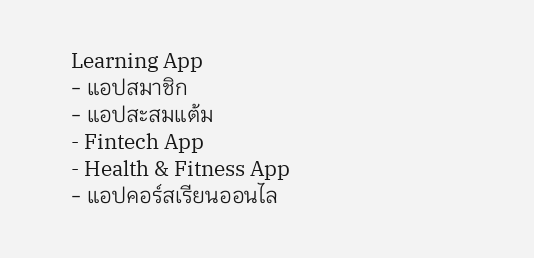Learning App
- แอปสมาชิก
- แอปสะสมแต้ม
- Fintech App
- Health & Fitness App
- แอปคอร์สเรียนออนไล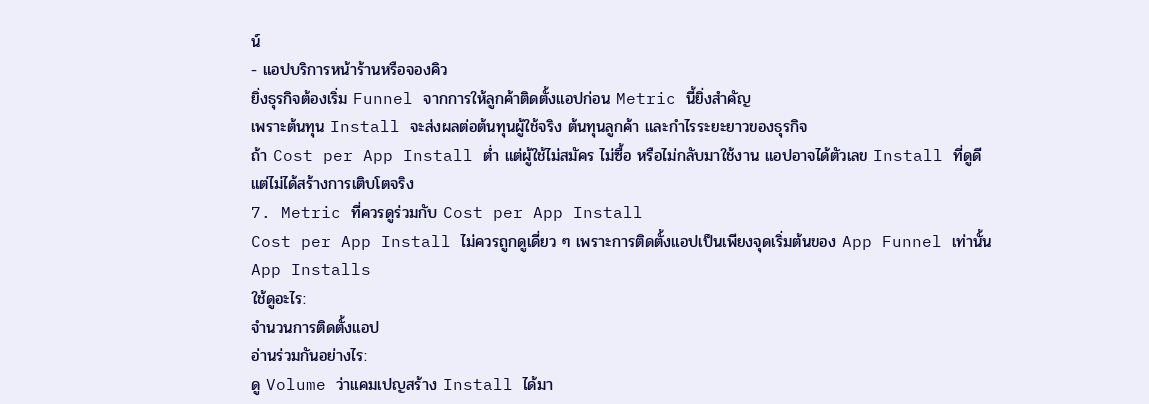น์
- แอปบริการหน้าร้านหรือจองคิว
ยิ่งธุรกิจต้องเริ่ม Funnel จากการให้ลูกค้าติดตั้งแอปก่อน Metric นี้ยิ่งสำคัญ
เพราะต้นทุน Install จะส่งผลต่อต้นทุนผู้ใช้จริง ต้นทุนลูกค้า และกำไรระยะยาวของธุรกิจ
ถ้า Cost per App Install ต่ำ แต่ผู้ใช้ไม่สมัคร ไม่ซื้อ หรือไม่กลับมาใช้งาน แอปอาจได้ตัวเลข Install ที่ดูดี แต่ไม่ได้สร้างการเติบโตจริง
7. Metric ที่ควรดูร่วมกับ Cost per App Install
Cost per App Install ไม่ควรถูกดูเดี่ยว ๆ เพราะการติดตั้งแอปเป็นเพียงจุดเริ่มต้นของ App Funnel เท่านั้น
App Installs
ใช้ดูอะไร:
จำนวนการติดตั้งแอป
อ่านร่วมกันอย่างไร:
ดู Volume ว่าแคมเปญสร้าง Install ได้มา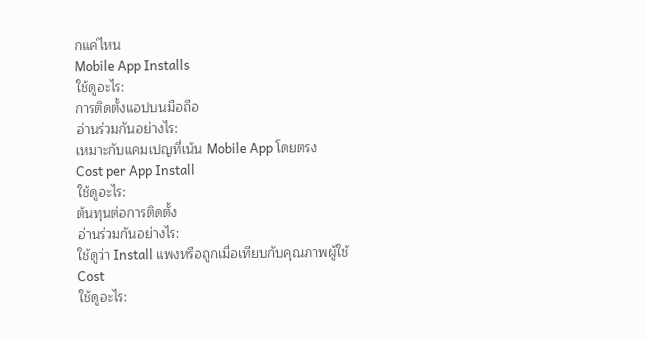กแค่ไหน
Mobile App Installs
ใช้ดูอะไร:
การติดตั้งแอปบนมือถือ
อ่านร่วมกันอย่างไร:
เหมาะกับแคมเปญที่เน้น Mobile App โดยตรง
Cost per App Install
ใช้ดูอะไร:
ต้นทุนต่อการติดตั้ง
อ่านร่วมกันอย่างไร:
ใช้ดูว่า Install แพงหรือถูกเมื่อเทียบกับคุณภาพผู้ใช้
Cost
ใช้ดูอะไร: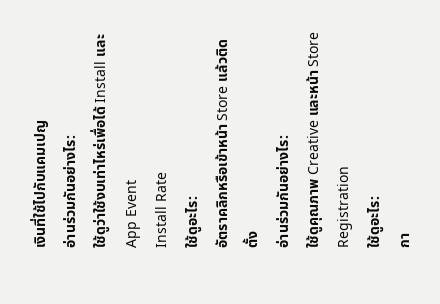เงินที่ใช้ไปกับแคมเปญ
อ่านร่วมกันอย่างไร:
ใช้ดูว่าใช้งบเท่าไหร่เพื่อได้ Install และ App Event
Install Rate
ใช้ดูอะไร:
อัตราคลิกหรือเข้าหน้า Store แล้วติดตั้ง
อ่านร่วมกันอย่างไร:
ใช้ดูคุณภาพ Creative และหน้า Store
Registration
ใช้ดูอะไร:
กา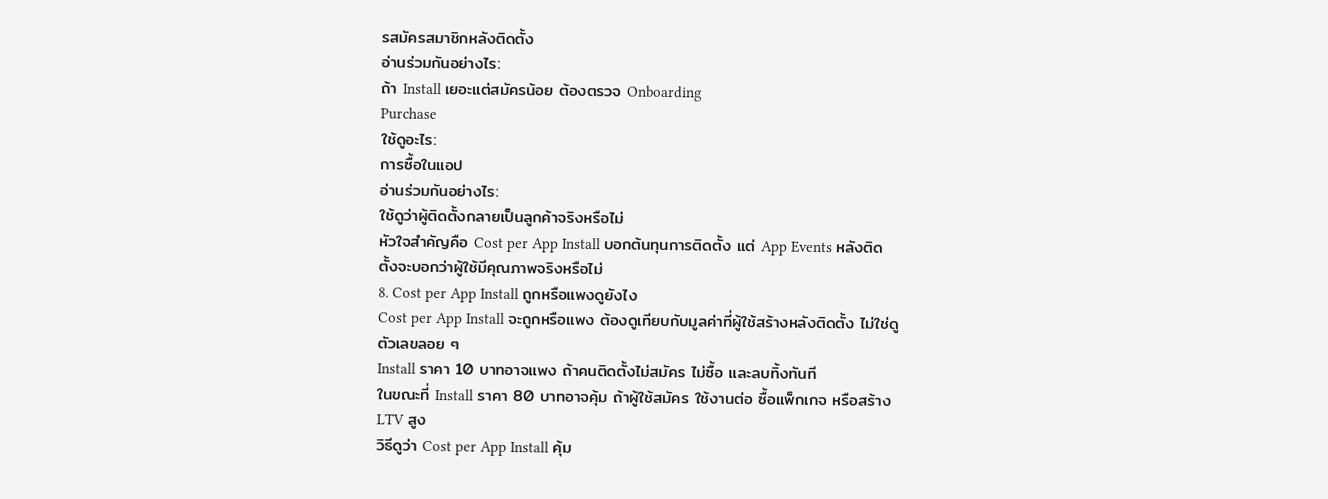รสมัครสมาชิกหลังติดตั้ง
อ่านร่วมกันอย่างไร:
ถ้า Install เยอะแต่สมัครน้อย ต้องตรวจ Onboarding
Purchase
ใช้ดูอะไร:
การซื้อในแอป
อ่านร่วมกันอย่างไร:
ใช้ดูว่าผู้ติดตั้งกลายเป็นลูกค้าจริงหรือไม่
หัวใจสำคัญคือ Cost per App Install บอกต้นทุนการติดตั้ง แต่ App Events หลังติดตั้งจะบอกว่าผู้ใช้มีคุณภาพจริงหรือไม่
8. Cost per App Install ถูกหรือแพงดูยังไง
Cost per App Install จะถูกหรือแพง ต้องดูเทียบกับมูลค่าที่ผู้ใช้สร้างหลังติดตั้ง ไม่ใช่ดูตัวเลขลอย ๆ
Install ราคา 10 บาทอาจแพง ถ้าคนติดตั้งไม่สมัคร ไม่ซื้อ และลบทิ้งทันที
ในขณะที่ Install ราคา 80 บาทอาจคุ้ม ถ้าผู้ใช้สมัคร ใช้งานต่อ ซื้อแพ็กเกจ หรือสร้าง LTV สูง
วิธีดูว่า Cost per App Install คุ้ม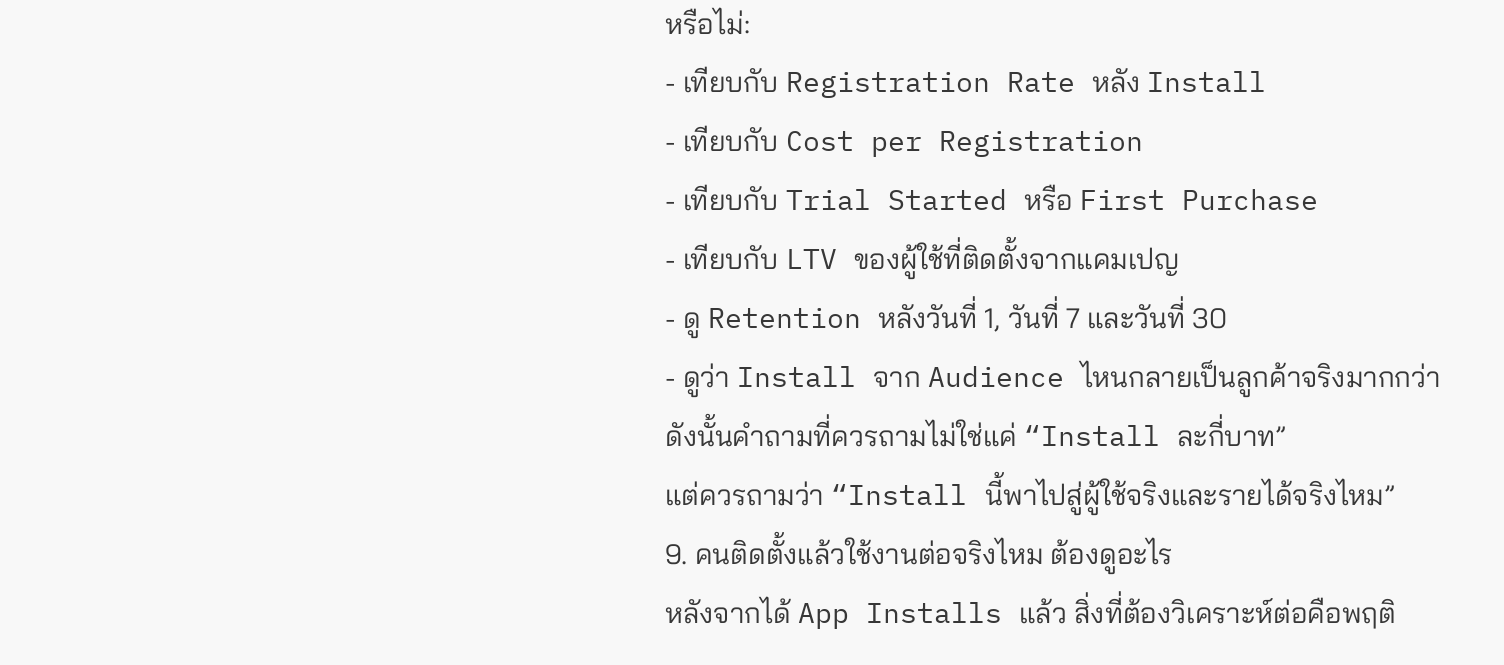หรือไม่:
- เทียบกับ Registration Rate หลัง Install
- เทียบกับ Cost per Registration
- เทียบกับ Trial Started หรือ First Purchase
- เทียบกับ LTV ของผู้ใช้ที่ติดตั้งจากแคมเปญ
- ดู Retention หลังวันที่ 1, วันที่ 7 และวันที่ 30
- ดูว่า Install จาก Audience ไหนกลายเป็นลูกค้าจริงมากกว่า
ดังนั้นคำถามที่ควรถามไม่ใช่แค่ “Install ละกี่บาท”
แต่ควรถามว่า “Install นี้พาไปสู่ผู้ใช้จริงและรายได้จริงไหม”
9. คนติดตั้งแล้วใช้งานต่อจริงไหม ต้องดูอะไร
หลังจากได้ App Installs แล้ว สิ่งที่ต้องวิเคราะห์ต่อคือพฤติ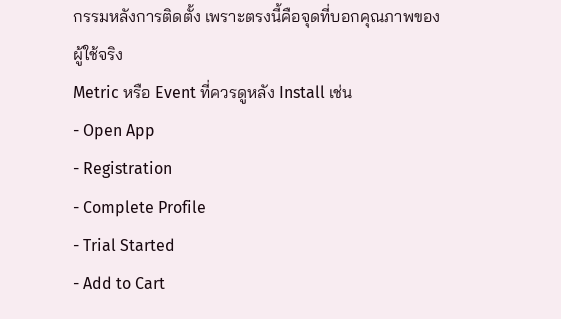กรรมหลังการติดตั้ง เพราะตรงนี้คือจุดที่บอกคุณภาพของผู้ใช้จริง
Metric หรือ Event ที่ควรดูหลัง Install เช่น
- Open App
- Registration
- Complete Profile
- Trial Started
- Add to Cart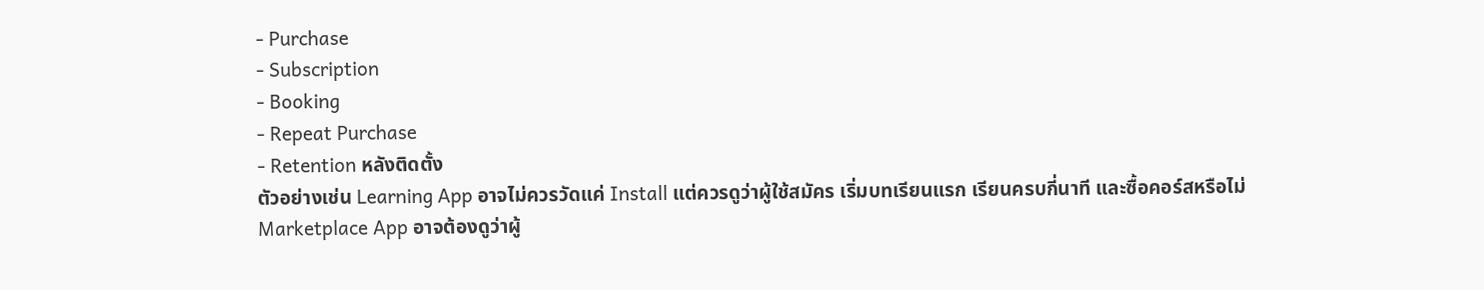- Purchase
- Subscription
- Booking
- Repeat Purchase
- Retention หลังติดตั้ง
ตัวอย่างเช่น Learning App อาจไม่ควรวัดแค่ Install แต่ควรดูว่าผู้ใช้สมัคร เริ่มบทเรียนแรก เรียนครบกี่นาที และซื้อคอร์สหรือไม่
Marketplace App อาจต้องดูว่าผู้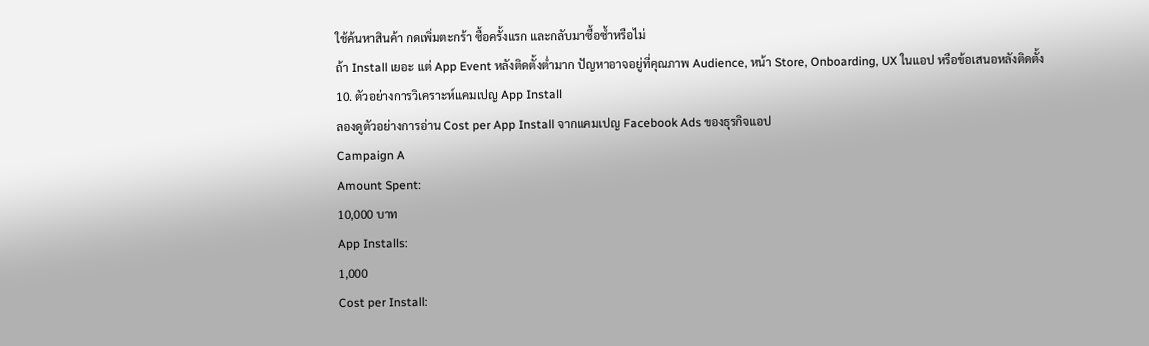ใช้ค้นหาสินค้า กดเพิ่มตะกร้า ซื้อครั้งแรก และกลับมาซื้อซ้ำหรือไม่
ถ้า Install เยอะ แต่ App Event หลังติดตั้งต่ำมาก ปัญหาอาจอยู่ที่คุณภาพ Audience, หน้า Store, Onboarding, UX ในแอป หรือข้อเสนอหลังติดตั้ง
10. ตัวอย่างการวิเคราะห์แคมเปญ App Install
ลองดูตัวอย่างการอ่าน Cost per App Install จากแคมเปญ Facebook Ads ของธุรกิจแอป
Campaign A
Amount Spent:
10,000 บาท
App Installs:
1,000
Cost per Install: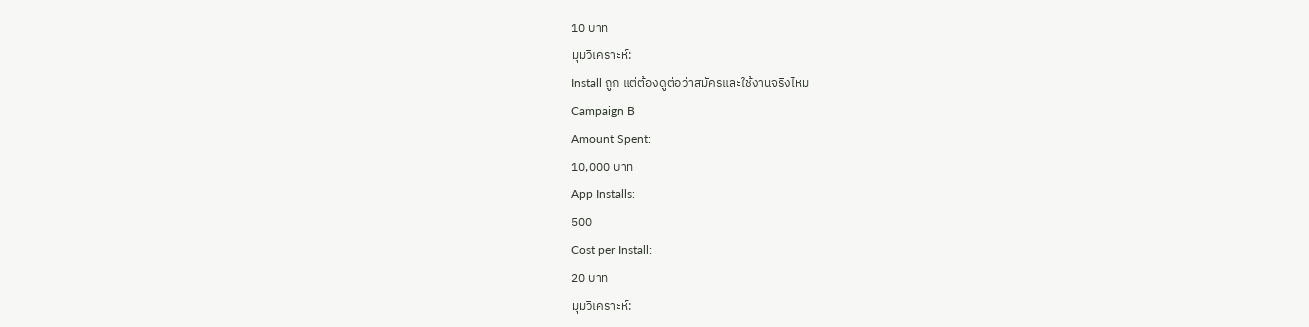10 บาท
มุมวิเคราะห์:
Install ถูก แต่ต้องดูต่อว่าสมัครและใช้งานจริงไหม
Campaign B
Amount Spent:
10,000 บาท
App Installs:
500
Cost per Install:
20 บาท
มุมวิเคราะห์: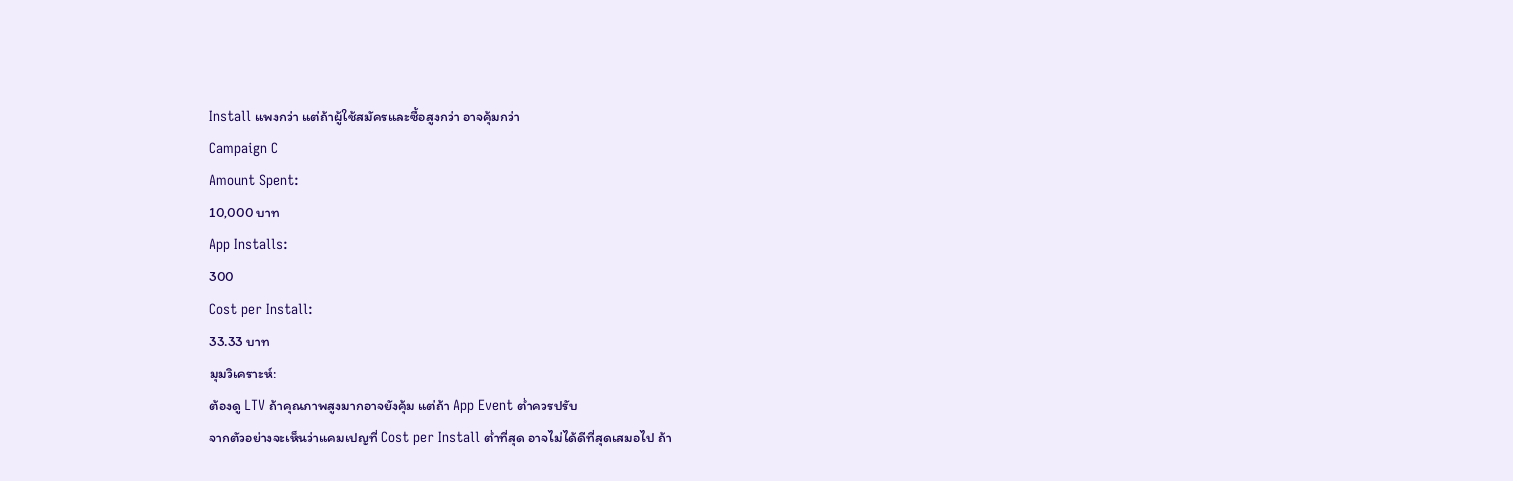Install แพงกว่า แต่ถ้าผู้ใช้สมัครและซื้อสูงกว่า อาจคุ้มกว่า
Campaign C
Amount Spent:
10,000 บาท
App Installs:
300
Cost per Install:
33.33 บาท
มุมวิเคราะห์:
ต้องดู LTV ถ้าคุณภาพสูงมากอาจยังคุ้ม แต่ถ้า App Event ต่ำควรปรับ
จากตัวอย่างจะเห็นว่าแคมเปญที่ Cost per Install ต่ำที่สุด อาจไม่ได้ดีที่สุดเสมอไป ถ้า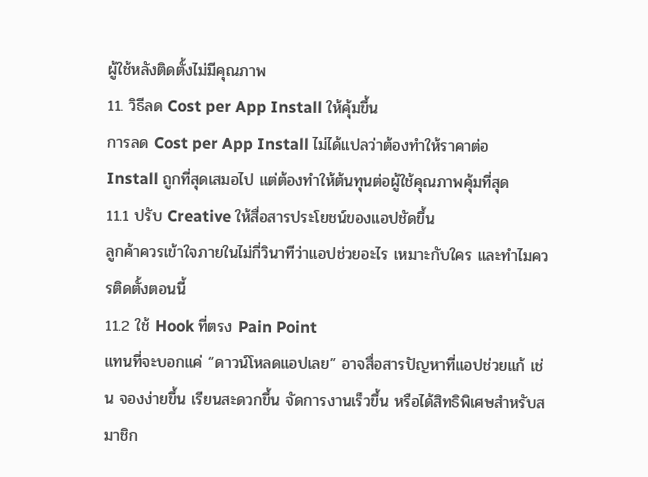ผู้ใช้หลังติดตั้งไม่มีคุณภาพ
11. วิธีลด Cost per App Install ให้คุ้มขึ้น
การลด Cost per App Install ไม่ได้แปลว่าต้องทำให้ราคาต่อ Install ถูกที่สุดเสมอไป แต่ต้องทำให้ต้นทุนต่อผู้ใช้คุณภาพคุ้มที่สุด
11.1 ปรับ Creative ให้สื่อสารประโยชน์ของแอปชัดขึ้น
ลูกค้าควรเข้าใจภายในไม่กี่วินาทีว่าแอปช่วยอะไร เหมาะกับใคร และทำไมควรติดตั้งตอนนี้
11.2 ใช้ Hook ที่ตรง Pain Point
แทนที่จะบอกแค่ “ดาวน์โหลดแอปเลย” อาจสื่อสารปัญหาที่แอปช่วยแก้ เช่น จองง่ายขึ้น เรียนสะดวกขึ้น จัดการงานเร็วขึ้น หรือได้สิทธิพิเศษสำหรับสมาชิก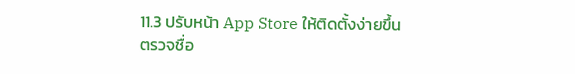11.3 ปรับหน้า App Store ให้ติดตั้งง่ายขึ้น
ตรวจชื่อ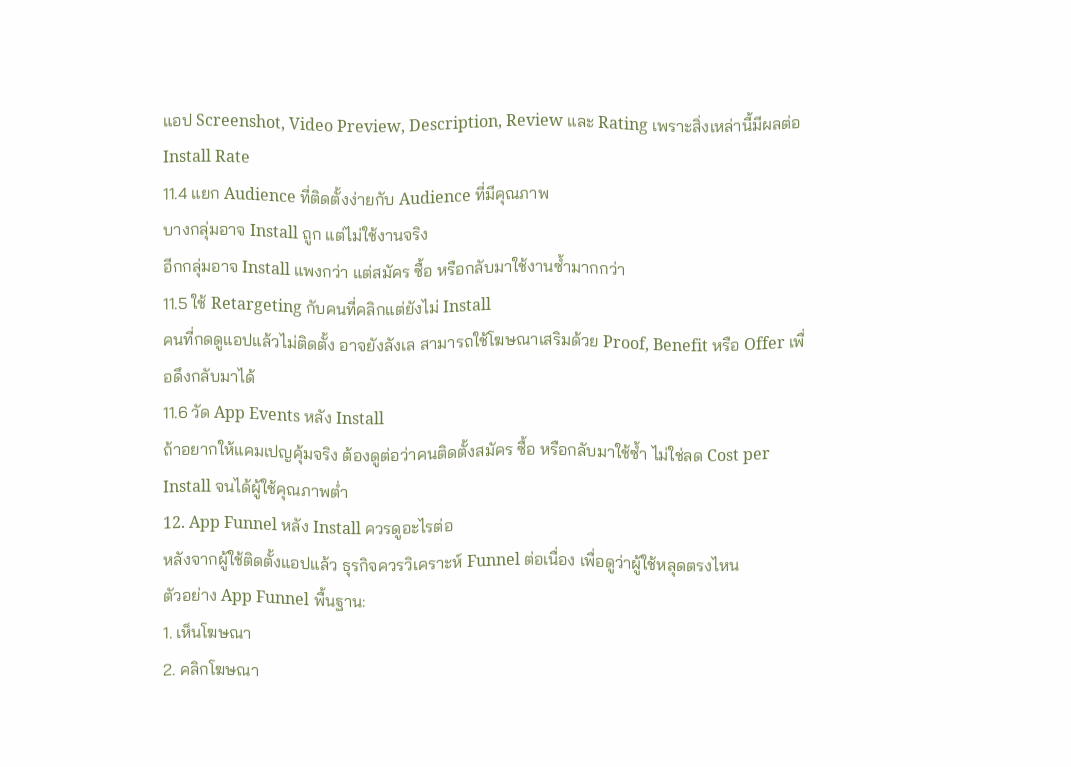แอป Screenshot, Video Preview, Description, Review และ Rating เพราะสิ่งเหล่านี้มีผลต่อ Install Rate
11.4 แยก Audience ที่ติดตั้งง่ายกับ Audience ที่มีคุณภาพ
บางกลุ่มอาจ Install ถูก แต่ไม่ใช้งานจริง
อีกกลุ่มอาจ Install แพงกว่า แต่สมัคร ซื้อ หรือกลับมาใช้งานซ้ำมากกว่า
11.5 ใช้ Retargeting กับคนที่คลิกแต่ยังไม่ Install
คนที่กดดูแอปแล้วไม่ติดตั้ง อาจยังลังเล สามารถใช้โฆษณาเสริมด้วย Proof, Benefit หรือ Offer เพื่อดึงกลับมาได้
11.6 วัด App Events หลัง Install
ถ้าอยากให้แคมเปญคุ้มจริง ต้องดูต่อว่าคนติดตั้งสมัคร ซื้อ หรือกลับมาใช้ซ้ำ ไม่ใช่ลด Cost per Install จนได้ผู้ใช้คุณภาพต่ำ
12. App Funnel หลัง Install ควรดูอะไรต่อ
หลังจากผู้ใช้ติดตั้งแอปแล้ว ธุรกิจควรวิเคราะห์ Funnel ต่อเนื่อง เพื่อดูว่าผู้ใช้หลุดตรงไหน
ตัวอย่าง App Funnel พื้นฐาน:
1. เห็นโฆษณา
2. คลิกโฆษณา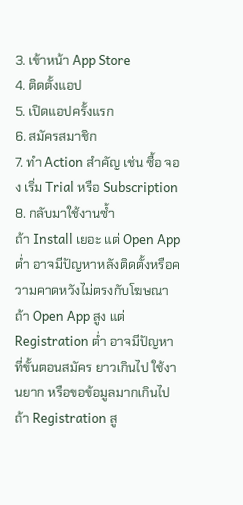3. เข้าหน้า App Store
4. ติดตั้งแอป
5. เปิดแอปครั้งแรก
6. สมัครสมาชิก
7. ทำ Action สำคัญ เช่น ซื้อ จอง เริ่ม Trial หรือ Subscription
8. กลับมาใช้งานซ้ำ
ถ้า Install เยอะ แต่ Open App ต่ำ อาจมีปัญหาหลังติดตั้งหรือความคาดหวังไม่ตรงกับโฆษณา
ถ้า Open App สูง แต่ Registration ต่ำ อาจมีปัญหาที่ขั้นตอนสมัคร ยาวเกินไป ใช้งานยาก หรือขอข้อมูลมากเกินไป
ถ้า Registration สู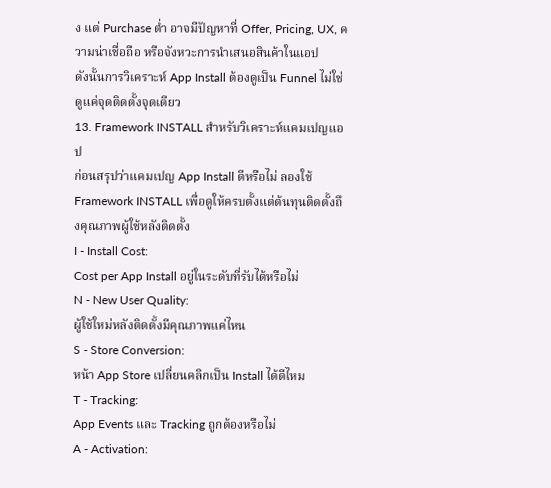ง แต่ Purchase ต่ำ อาจมีปัญหาที่ Offer, Pricing, UX, ความน่าเชื่อถือ หรือจังหวะการนำเสนอสินค้าในแอป
ดังนั้นการวิเคราะห์ App Install ต้องดูเป็น Funnel ไม่ใช่ดูแค่จุดติดตั้งจุดเดียว
13. Framework INSTALL สำหรับวิเคราะห์แคมเปญแอป
ก่อนสรุปว่าแคมเปญ App Install ดีหรือไม่ ลองใช้ Framework INSTALL เพื่อดูให้ครบตั้งแต่ต้นทุนติดตั้งถึงคุณภาพผู้ใช้หลังติดตั้ง
I - Install Cost:
Cost per App Install อยู่ในระดับที่รับได้หรือไม่
N - New User Quality:
ผู้ใช้ใหม่หลังติดตั้งมีคุณภาพแค่ไหน
S - Store Conversion:
หน้า App Store เปลี่ยนคลิกเป็น Install ได้ดีไหม
T - Tracking:
App Events และ Tracking ถูกต้องหรือไม่
A - Activation: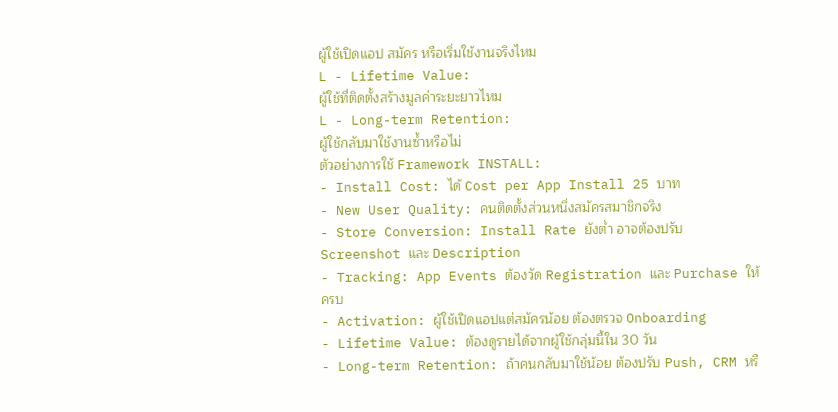ผู้ใช้เปิดแอป สมัคร หรือเริ่มใช้งานจริงไหม
L - Lifetime Value:
ผู้ใช้ที่ติดตั้งสร้างมูลค่าระยะยาวไหม
L - Long-term Retention:
ผู้ใช้กลับมาใช้งานซ้ำหรือไม่
ตัวอย่างการใช้ Framework INSTALL:
- Install Cost: ได้ Cost per App Install 25 บาท
- New User Quality: คนติดตั้งส่วนหนึ่งสมัครสมาชิกจริง
- Store Conversion: Install Rate ยังต่ำ อาจต้องปรับ Screenshot และ Description
- Tracking: App Events ต้องวัด Registration และ Purchase ให้ครบ
- Activation: ผู้ใช้เปิดแอปแต่สมัครน้อย ต้องตรวจ Onboarding
- Lifetime Value: ต้องดูรายได้จากผู้ใช้กลุ่มนี้ใน 30 วัน
- Long-term Retention: ถ้าคนกลับมาใช้น้อย ต้องปรับ Push, CRM หรื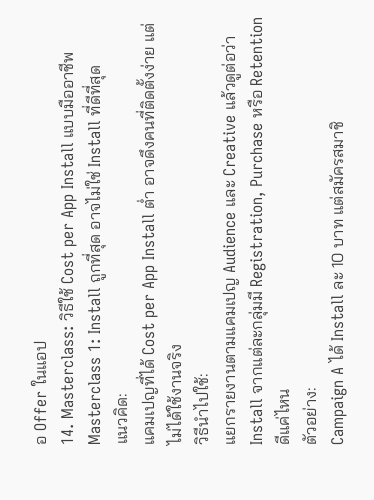อ Offer ในแอป
14. Masterclass: วิธีใช้ Cost per App Install แบบมืออาชีพ
Masterclass 1: Install ถูกที่สุด อาจไม่ใช่ Install ที่ดีที่สุด
แนวคิด:
แคมเปญที่ได้ Cost per App Install ต่ำ อาจดึงคนที่ติดตั้งง่าย แต่ไม่ได้ใช้งานจริง
วิธีนำไปใช้:
แยกรายงานตามแคมเปญ Audience และ Creative แล้วดูต่อว่า Install จากแต่ละกลุ่มมี Registration, Purchase หรือ Retention ดีแค่ไหน
ตัวอย่าง:
Campaign A ได้ Install ละ 10 บาท แต่สมัครสมาชิ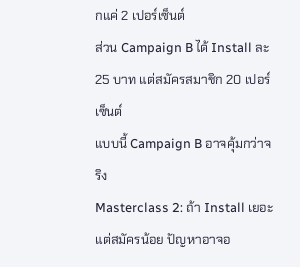กแค่ 2 เปอร์เซ็นต์
ส่วน Campaign B ได้ Install ละ 25 บาท แต่สมัครสมาชิก 20 เปอร์เซ็นต์
แบบนี้ Campaign B อาจคุ้มกว่าจริง
Masterclass 2: ถ้า Install เยอะ แต่สมัครน้อย ปัญหาอาจอ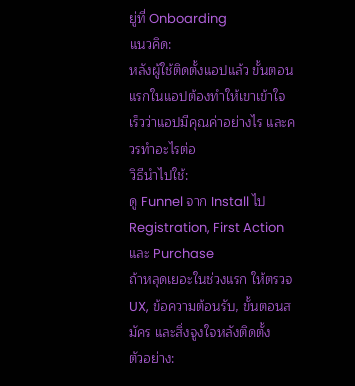ยู่ที่ Onboarding
แนวคิด:
หลังผู้ใช้ติดตั้งแอปแล้ว ขั้นตอนแรกในแอปต้องทำให้เขาเข้าใจเร็วว่าแอปมีคุณค่าอย่างไร และควรทำอะไรต่อ
วิธีนำไปใช้:
ดู Funnel จาก Install ไป Registration, First Action และ Purchase
ถ้าหลุดเยอะในช่วงแรก ให้ตรวจ UX, ข้อความต้อนรับ, ขั้นตอนสมัคร และสิ่งจูงใจหลังติดตั้ง
ตัวอย่าง: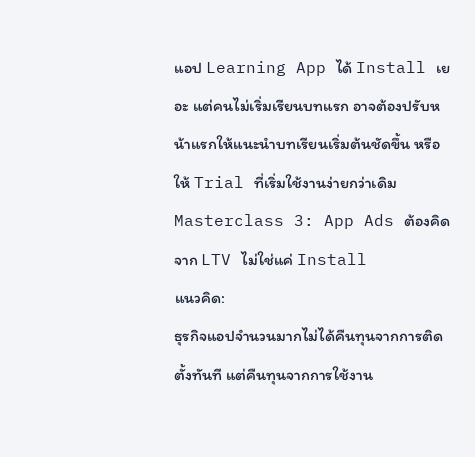แอป Learning App ได้ Install เยอะ แต่คนไม่เริ่มเรียนบทแรก อาจต้องปรับหน้าแรกให้แนะนำบทเรียนเริ่มต้นชัดขึ้น หรือให้ Trial ที่เริ่มใช้งานง่ายกว่าเดิม
Masterclass 3: App Ads ต้องคิดจาก LTV ไม่ใช่แค่ Install
แนวคิด:
ธุรกิจแอปจำนวนมากไม่ได้คืนทุนจากการติดตั้งทันที แต่คืนทุนจากการใช้งาน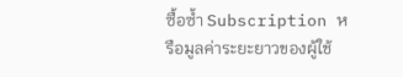ซื้อซ้ำ Subscription หรือมูลค่าระยะยาวของผู้ใช้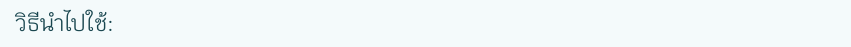วิธีนำไปใช้: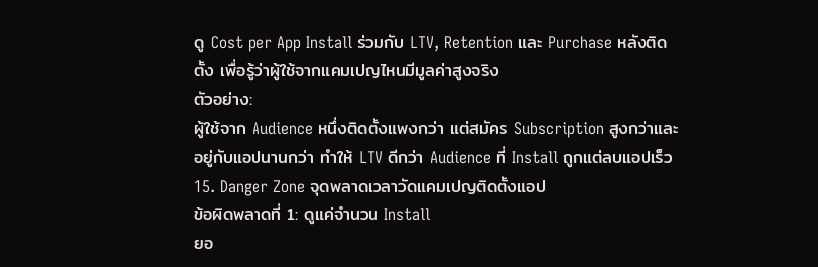ดู Cost per App Install ร่วมกับ LTV, Retention และ Purchase หลังติดตั้ง เพื่อรู้ว่าผู้ใช้จากแคมเปญไหนมีมูลค่าสูงจริง
ตัวอย่าง:
ผู้ใช้จาก Audience หนึ่งติดตั้งแพงกว่า แต่สมัคร Subscription สูงกว่าและอยู่กับแอปนานกว่า ทำให้ LTV ดีกว่า Audience ที่ Install ถูกแต่ลบแอปเร็ว
15. Danger Zone จุดพลาดเวลาวัดแคมเปญติดตั้งแอป
ข้อผิดพลาดที่ 1: ดูแค่จำนวน Install
ยอ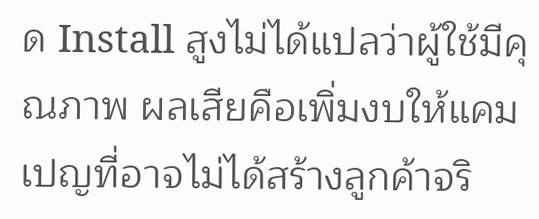ด Install สูงไม่ได้แปลว่าผู้ใช้มีคุณภาพ ผลเสียคือเพิ่มงบให้แคมเปญที่อาจไม่ได้สร้างลูกค้าจริ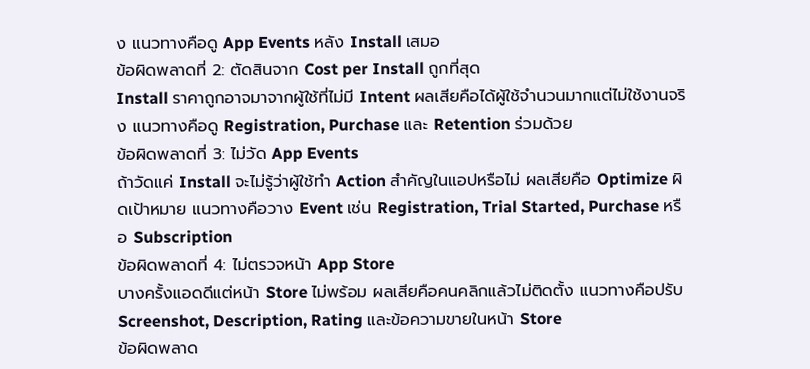ง แนวทางคือดู App Events หลัง Install เสมอ
ข้อผิดพลาดที่ 2: ตัดสินจาก Cost per Install ถูกที่สุด
Install ราคาถูกอาจมาจากผู้ใช้ที่ไม่มี Intent ผลเสียคือได้ผู้ใช้จำนวนมากแต่ไม่ใช้งานจริง แนวทางคือดู Registration, Purchase และ Retention ร่วมด้วย
ข้อผิดพลาดที่ 3: ไม่วัด App Events
ถ้าวัดแค่ Install จะไม่รู้ว่าผู้ใช้ทำ Action สำคัญในแอปหรือไม่ ผลเสียคือ Optimize ผิดเป้าหมาย แนวทางคือวาง Event เช่น Registration, Trial Started, Purchase หรือ Subscription
ข้อผิดพลาดที่ 4: ไม่ตรวจหน้า App Store
บางครั้งแอดดีแต่หน้า Store ไม่พร้อม ผลเสียคือคนคลิกแล้วไม่ติดตั้ง แนวทางคือปรับ Screenshot, Description, Rating และข้อความขายในหน้า Store
ข้อผิดพลาด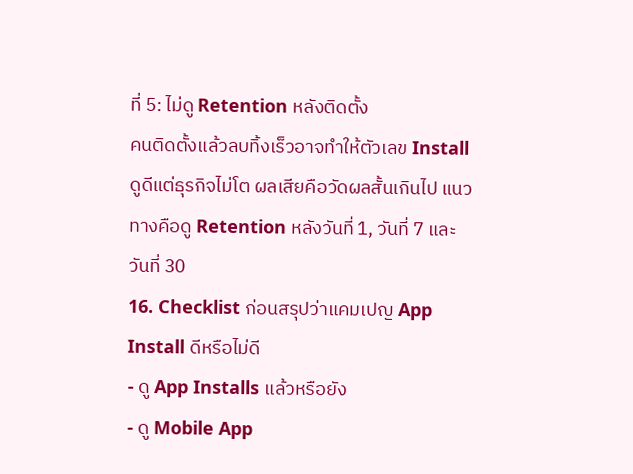ที่ 5: ไม่ดู Retention หลังติดตั้ง
คนติดตั้งแล้วลบทิ้งเร็วอาจทำให้ตัวเลข Install ดูดีแต่ธุรกิจไม่โต ผลเสียคือวัดผลสั้นเกินไป แนวทางคือดู Retention หลังวันที่ 1, วันที่ 7 และวันที่ 30
16. Checklist ก่อนสรุปว่าแคมเปญ App Install ดีหรือไม่ดี
- ดู App Installs แล้วหรือยัง
- ดู Mobile App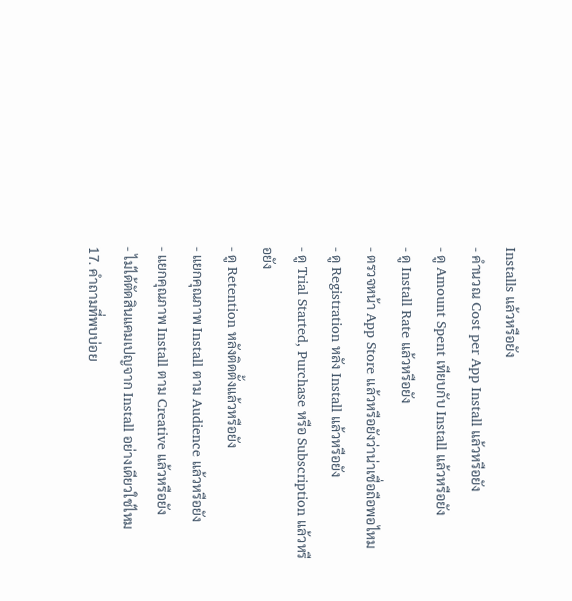Installs แล้วหรือยัง
- คำนวณ Cost per App Install แล้วหรือยัง
- ดู Amount Spent เทียบกับ Install แล้วหรือยัง
- ดู Install Rate แล้วหรือยัง
- ตรวจหน้า App Store แล้วหรือยังว่าน่าเชื่อถือพอไหม
- ดู Registration หลัง Install แล้วหรือยัง
- ดู Trial Started, Purchase หรือ Subscription แล้วหรือยัง
- ดู Retention หลังติดตั้งแล้วหรือยัง
- แยกคุณภาพ Install ตาม Audience แล้วหรือยัง
- แยกคุณภาพ Install ตาม Creative แล้วหรือยัง
- ไม่ได้ตัดสินแคมเปญจาก Install อย่างเดียวใช่ไหม
17. คำถามที่พบบ่อย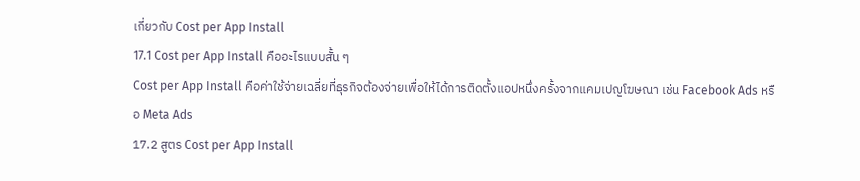เกี่ยวกับ Cost per App Install
17.1 Cost per App Install คืออะไรแบบสั้น ๆ
Cost per App Install คือค่าใช้จ่ายเฉลี่ยที่ธุรกิจต้องจ่ายเพื่อให้ได้การติดตั้งแอปหนึ่งครั้งจากแคมเปญโฆษณา เช่น Facebook Ads หรือ Meta Ads
17.2 สูตร Cost per App Install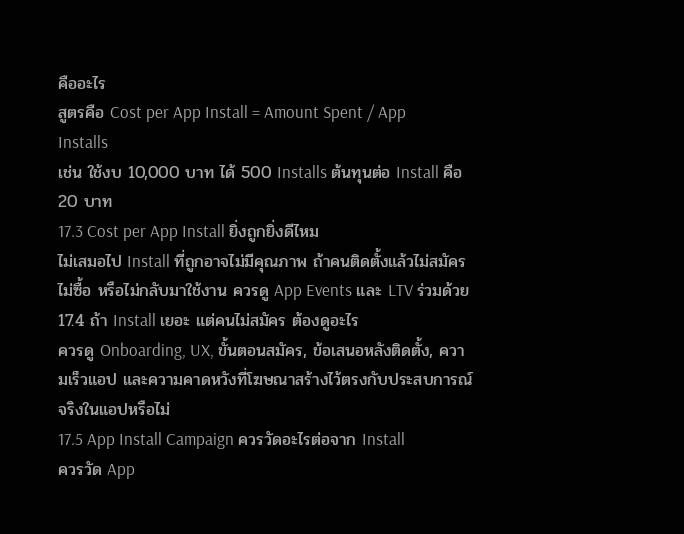คืออะไร
สูตรคือ Cost per App Install = Amount Spent / App Installs
เช่น ใช้งบ 10,000 บาท ได้ 500 Installs ต้นทุนต่อ Install คือ 20 บาท
17.3 Cost per App Install ยิ่งถูกยิ่งดีไหม
ไม่เสมอไป Install ที่ถูกอาจไม่มีคุณภาพ ถ้าคนติดตั้งแล้วไม่สมัคร ไม่ซื้อ หรือไม่กลับมาใช้งาน ควรดู App Events และ LTV ร่วมด้วย
17.4 ถ้า Install เยอะ แต่คนไม่สมัคร ต้องดูอะไร
ควรดู Onboarding, UX, ขั้นตอนสมัคร, ข้อเสนอหลังติดตั้ง, ความเร็วแอป และความคาดหวังที่โฆษณาสร้างไว้ตรงกับประสบการณ์จริงในแอปหรือไม่
17.5 App Install Campaign ควรวัดอะไรต่อจาก Install
ควรวัด App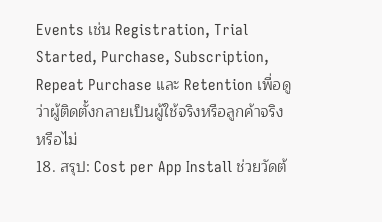Events เช่น Registration, Trial Started, Purchase, Subscription, Repeat Purchase และ Retention เพื่อดูว่าผู้ติดตั้งกลายเป็นผู้ใช้จริงหรือลูกค้าจริงหรือไม่
18. สรุป: Cost per App Install ช่วยวัดต้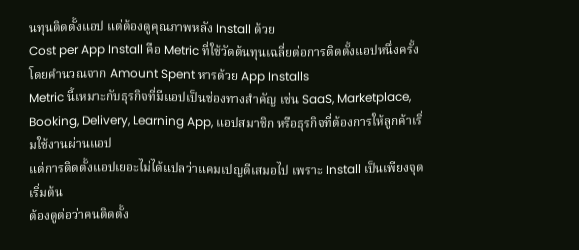นทุนติดตั้งแอป แต่ต้องดูคุณภาพหลัง Install ด้วย
Cost per App Install คือ Metric ที่ใช้วัดต้นทุนเฉลี่ยต่อการติดตั้งแอปหนึ่งครั้ง โดยคำนวณจาก Amount Spent หารด้วย App Installs
Metric นี้เหมาะกับธุรกิจที่มีแอปเป็นช่องทางสำคัญ เช่น SaaS, Marketplace, Booking, Delivery, Learning App, แอปสมาชิก หรือธุรกิจที่ต้องการให้ลูกค้าเริ่มใช้งานผ่านแอป
แต่การติดตั้งแอปเยอะไม่ได้แปลว่าแคมเปญดีเสมอไป เพราะ Install เป็นเพียงจุดเริ่มต้น
ต้องดูต่อว่าคนติดตั้ง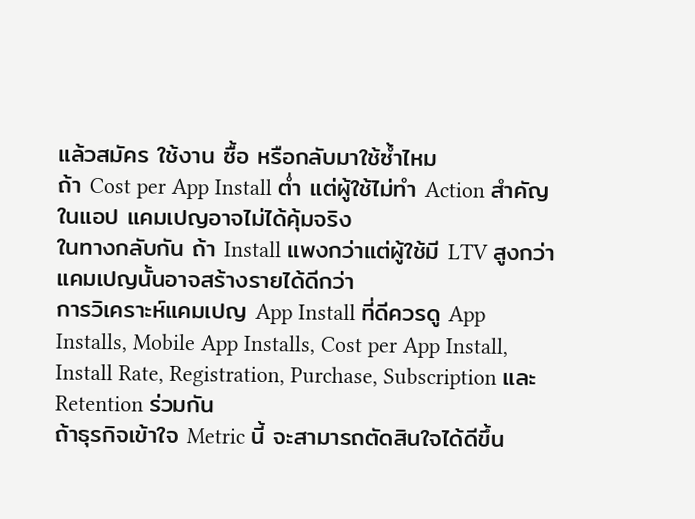แล้วสมัคร ใช้งาน ซื้อ หรือกลับมาใช้ซ้ำไหม
ถ้า Cost per App Install ต่ำ แต่ผู้ใช้ไม่ทำ Action สำคัญในแอป แคมเปญอาจไม่ได้คุ้มจริง
ในทางกลับกัน ถ้า Install แพงกว่าแต่ผู้ใช้มี LTV สูงกว่า แคมเปญนั้นอาจสร้างรายได้ดีกว่า
การวิเคราะห์แคมเปญ App Install ที่ดีควรดู App Installs, Mobile App Installs, Cost per App Install, Install Rate, Registration, Purchase, Subscription และ Retention ร่วมกัน
ถ้าธุรกิจเข้าใจ Metric นี้ จะสามารถตัดสินใจได้ดีขึ้น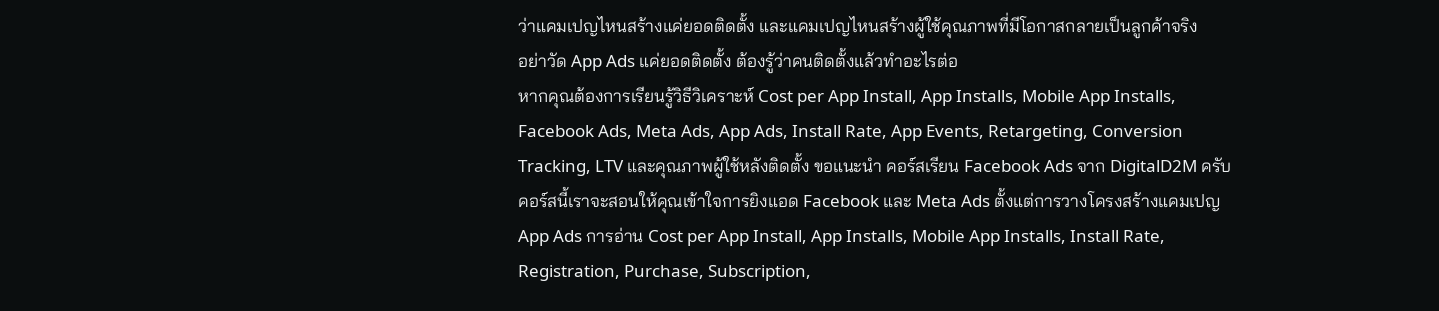ว่าแคมเปญไหนสร้างแค่ยอดติดตั้ง และแคมเปญไหนสร้างผู้ใช้คุณภาพที่มีโอกาสกลายเป็นลูกค้าจริง
อย่าวัด App Ads แค่ยอดติดตั้ง ต้องรู้ว่าคนติดตั้งแล้วทำอะไรต่อ
หากคุณต้องการเรียนรู้วิธีวิเคราะห์ Cost per App Install, App Installs, Mobile App Installs, Facebook Ads, Meta Ads, App Ads, Install Rate, App Events, Retargeting, Conversion Tracking, LTV และคุณภาพผู้ใช้หลังติดตั้ง ขอแนะนำ คอร์สเรียน Facebook Ads จาก DigitalD2M ครับ
คอร์สนี้เราจะสอนให้คุณเข้าใจการยิงแอด Facebook และ Meta Ads ตั้งแต่การวางโครงสร้างแคมเปญ App Ads การอ่าน Cost per App Install, App Installs, Mobile App Installs, Install Rate, Registration, Purchase, Subscription,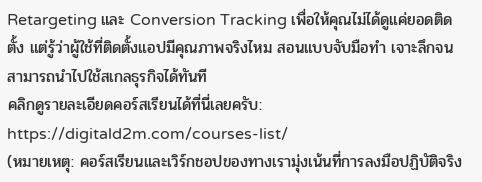Retargeting และ Conversion Tracking เพื่อให้คุณไม่ได้ดูแค่ยอดติดตั้ง แต่รู้ว่าผู้ใช้ที่ติดตั้งแอปมีคุณภาพจริงไหม สอนแบบจับมือทำ เจาะลึกจนสามารถนำไปใช้สเกลธุรกิจได้ทันที
คลิกดูรายละเอียดคอร์สเรียนได้ที่นี่เลยครับ:
https://digitald2m.com/courses-list/
(หมายเหตุ: คอร์สเรียนและเวิร์กชอปของทางเรามุ่งเน้นที่การลงมือปฏิบัติจริง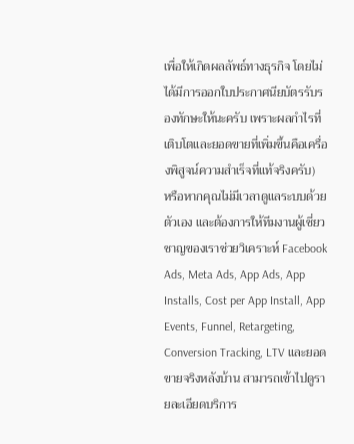เพื่อให้เกิดผลลัพธ์ทางธุรกิจ โดยไม่ได้มีการออกใบประกาศนียบัตรรับรองทักษะให้นะครับ เพราะผลกำไรที่เติบโตและยอดขายที่เพิ่มขึ้นคือเครื่องพิสูจน์ความสำเร็จที่แท้จริงครับ)
หรือหากคุณไม่มีเวลาดูแลระบบด้วยตัวเอง และต้องการให้ทีมงานผู้เชี่ยวชาญของเราช่วยวิเคราะห์ Facebook Ads, Meta Ads, App Ads, App Installs, Cost per App Install, App Events, Funnel, Retargeting, Conversion Tracking, LTV และยอดขายจริงหลังบ้าน สามารถเข้าไปดูรายละเอียดบริการ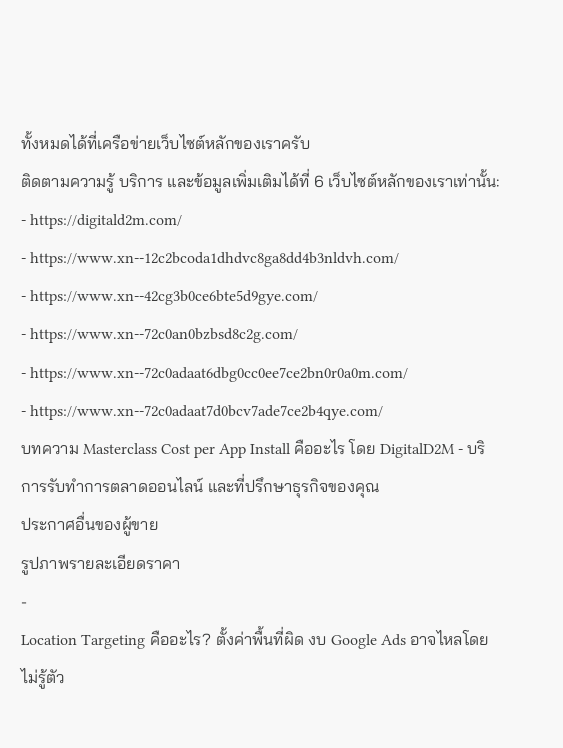ทั้งหมดได้ที่เครือข่ายเว็บไซต์หลักของเราครับ
ติดตามความรู้ บริการ และข้อมูลเพิ่มเติมได้ที่ 6 เว็บไซต์หลักของเราเท่านั้น:
- https://digitald2m.com/
- https://www.xn--12c2bcoda1dhdvc8ga8dd4b3nldvh.com/
- https://www.xn--42cg3b0ce6bte5d9gye.com/
- https://www.xn--72c0an0bzbsd8c2g.com/
- https://www.xn--72c0adaat6dbg0cc0ee7ce2bn0r0a0m.com/
- https://www.xn--72c0adaat7d0bcv7ade7ce2b4qye.com/
บทความ Masterclass Cost per App Install คืออะไร โดย DigitalD2M - บริการรับทำการตลาดออนไลน์ และที่ปรึกษาธุรกิจของคุณ
ประกาศอื่นของผู้ขาย
รูปภาพรายละเอียดราคา
-
Location Targeting คืออะไร? ตั้งค่าพื้นที่ผิด งบ Google Ads อาจไหลโดยไม่รู้ตัว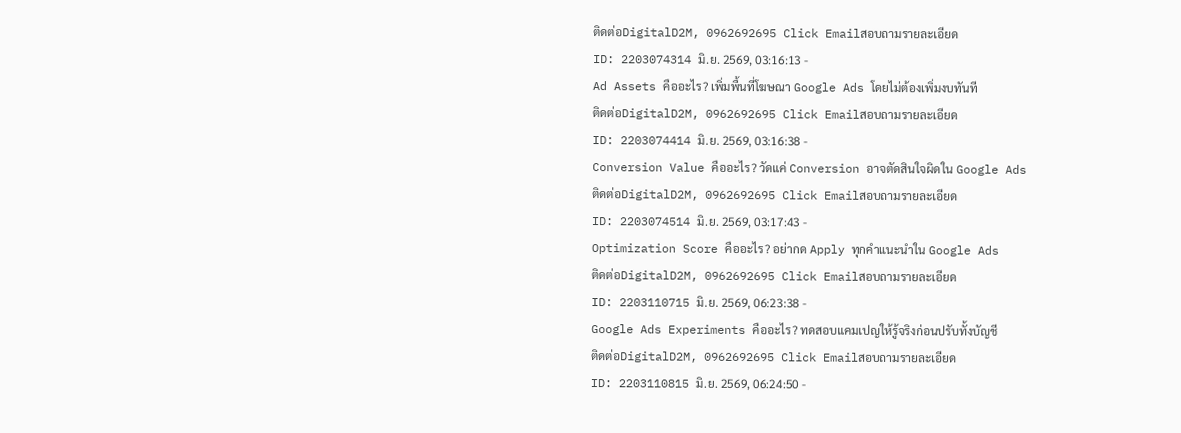ติดต่อDigitalD2M, 0962692695 Click Emailสอบถามรายละเอียด
ID: 2203074314 มิ.ย. 2569, 03:16:13 -
Ad Assets คืออะไร? เพิ่มพื้นที่โฆษณา Google Ads โดยไม่ต้องเพิ่มงบทันที
ติดต่อDigitalD2M, 0962692695 Click Emailสอบถามรายละเอียด
ID: 2203074414 มิ.ย. 2569, 03:16:38 -
Conversion Value คืออะไร? วัดแค่ Conversion อาจตัดสินใจผิดใน Google Ads
ติดต่อDigitalD2M, 0962692695 Click Emailสอบถามรายละเอียด
ID: 2203074514 มิ.ย. 2569, 03:17:43 -
Optimization Score คืออะไร? อย่ากด Apply ทุกคำแนะนำใน Google Ads
ติดต่อDigitalD2M, 0962692695 Click Emailสอบถามรายละเอียด
ID: 2203110715 มิ.ย. 2569, 06:23:38 -
Google Ads Experiments คืออะไร? ทดสอบแคมเปญให้รู้จริงก่อนปรับทั้งบัญชี
ติดต่อDigitalD2M, 0962692695 Click Emailสอบถามรายละเอียด
ID: 2203110815 มิ.ย. 2569, 06:24:50 -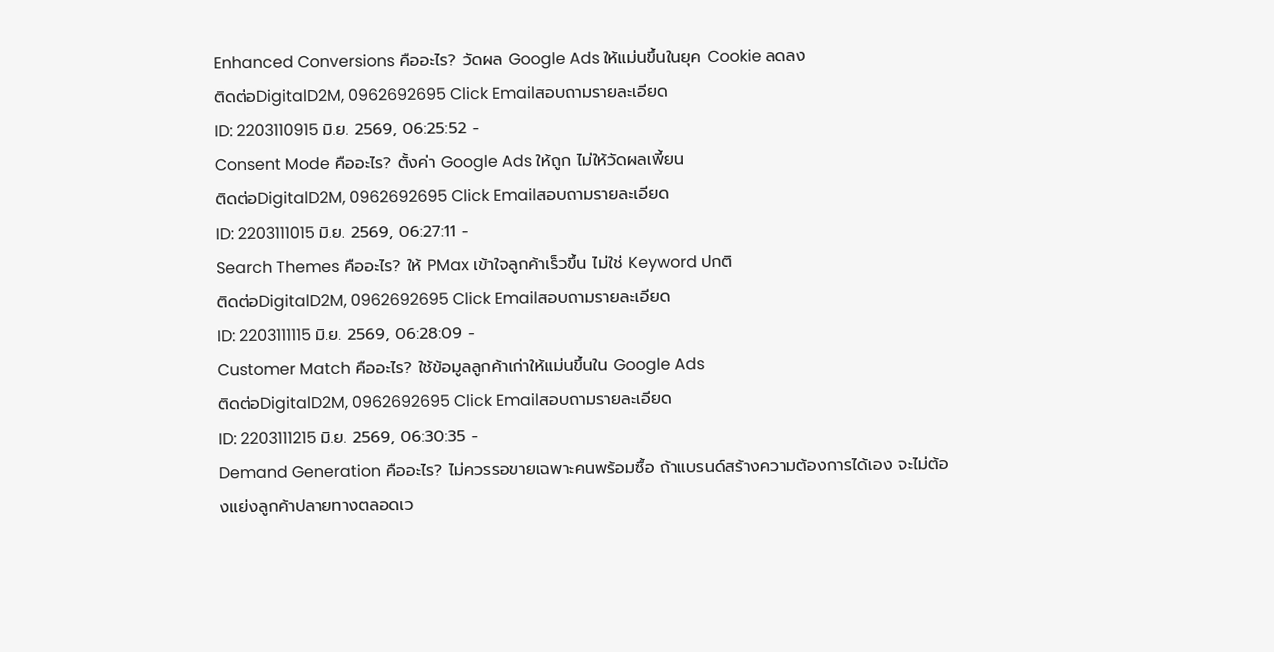Enhanced Conversions คืออะไร? วัดผล Google Ads ให้แม่นขึ้นในยุค Cookie ลดลง
ติดต่อDigitalD2M, 0962692695 Click Emailสอบถามรายละเอียด
ID: 2203110915 มิ.ย. 2569, 06:25:52 -
Consent Mode คืออะไร? ตั้งค่า Google Ads ให้ถูก ไม่ให้วัดผลเพี้ยน
ติดต่อDigitalD2M, 0962692695 Click Emailสอบถามรายละเอียด
ID: 2203111015 มิ.ย. 2569, 06:27:11 -
Search Themes คืออะไร? ให้ PMax เข้าใจลูกค้าเร็วขึ้น ไม่ใช่ Keyword ปกติ
ติดต่อDigitalD2M, 0962692695 Click Emailสอบถามรายละเอียด
ID: 2203111115 มิ.ย. 2569, 06:28:09 -
Customer Match คืออะไร? ใช้ข้อมูลลูกค้าเก่าให้แม่นขึ้นใน Google Ads
ติดต่อDigitalD2M, 0962692695 Click Emailสอบถามรายละเอียด
ID: 2203111215 มิ.ย. 2569, 06:30:35 -
Demand Generation คืออะไร? ไม่ควรรอขายเฉพาะคนพร้อมซื้อ ถ้าแบรนด์สร้างความต้องการได้เอง จะไม่ต้องแย่งลูกค้าปลายทางตลอดเว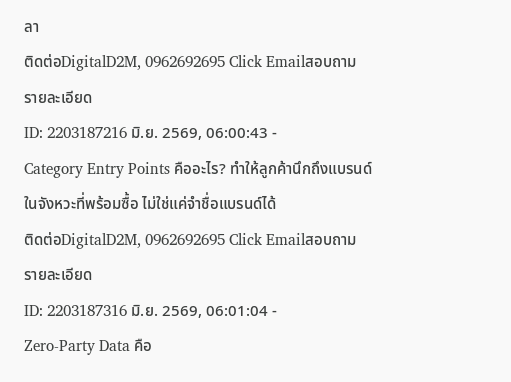ลา
ติดต่อDigitalD2M, 0962692695 Click Emailสอบถามรายละเอียด
ID: 2203187216 มิ.ย. 2569, 06:00:43 -
Category Entry Points คืออะไร? ทำให้ลูกค้านึกถึงแบรนด์ในจังหวะที่พร้อมซื้อ ไม่ใช่แค่จำชื่อแบรนด์ได้
ติดต่อDigitalD2M, 0962692695 Click Emailสอบถามรายละเอียด
ID: 2203187316 มิ.ย. 2569, 06:01:04 -
Zero-Party Data คือ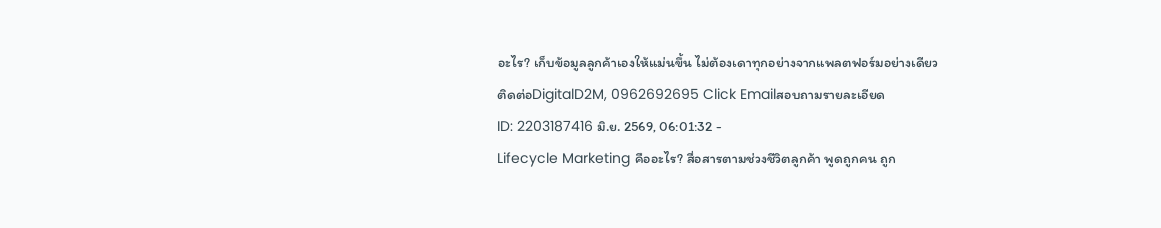อะไร? เก็บข้อมูลลูกค้าเองให้แม่นขึ้น ไม่ต้องเดาทุกอย่างจากแพลตฟอร์มอย่างเดียว
ติดต่อDigitalD2M, 0962692695 Click Emailสอบถามรายละเอียด
ID: 2203187416 มิ.ย. 2569, 06:01:32 -
Lifecycle Marketing คืออะไร? สื่อสารตามช่วงชีวิตลูกค้า พูดถูกคน ถูก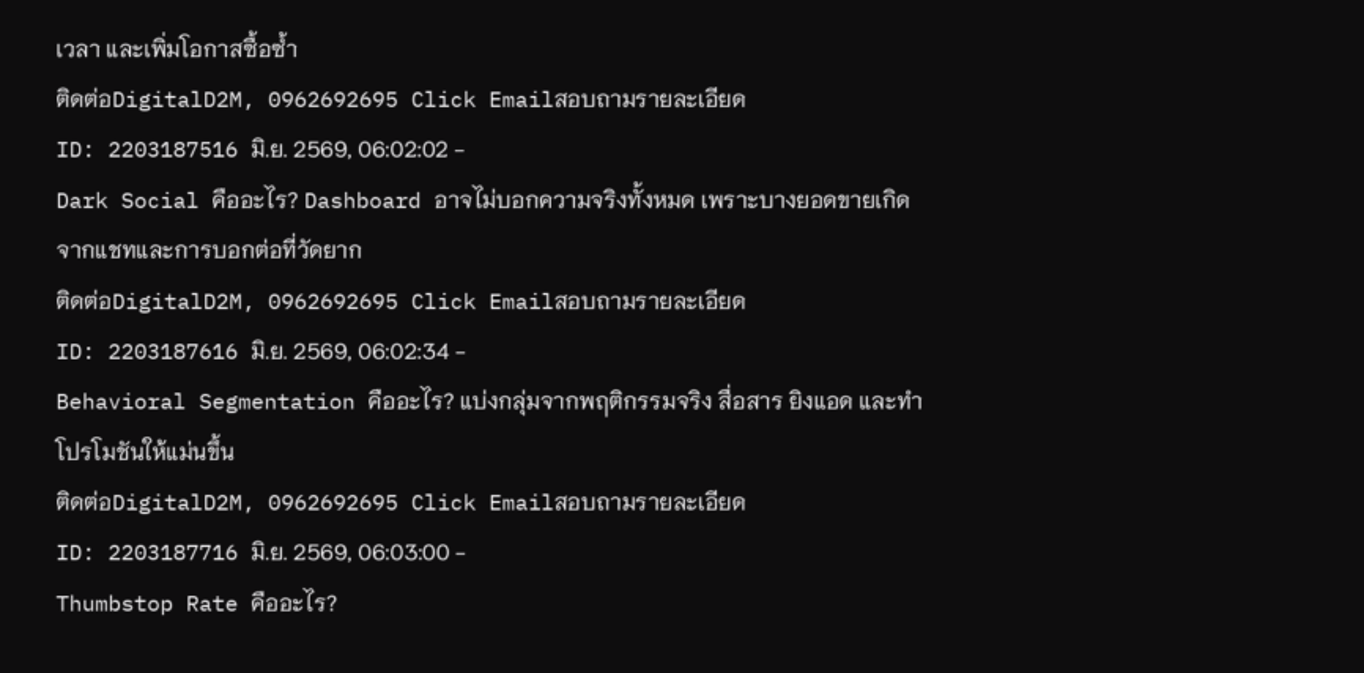เวลา และเพิ่มโอกาสซื้อซ้ำ
ติดต่อDigitalD2M, 0962692695 Click Emailสอบถามรายละเอียด
ID: 2203187516 มิ.ย. 2569, 06:02:02 -
Dark Social คืออะไร? Dashboard อาจไม่บอกความจริงทั้งหมด เพราะบางยอดขายเกิดจากแชทและการบอกต่อที่วัดยาก
ติดต่อDigitalD2M, 0962692695 Click Emailสอบถามรายละเอียด
ID: 2203187616 มิ.ย. 2569, 06:02:34 -
Behavioral Segmentation คืออะไร? แบ่งกลุ่มจากพฤติกรรมจริง สื่อสาร ยิงแอด และทำโปรโมชันให้แม่นขึ้น
ติดต่อDigitalD2M, 0962692695 Click Emailสอบถามรายละเอียด
ID: 2203187716 มิ.ย. 2569, 06:03:00 -
Thumbstop Rate คืออะไร?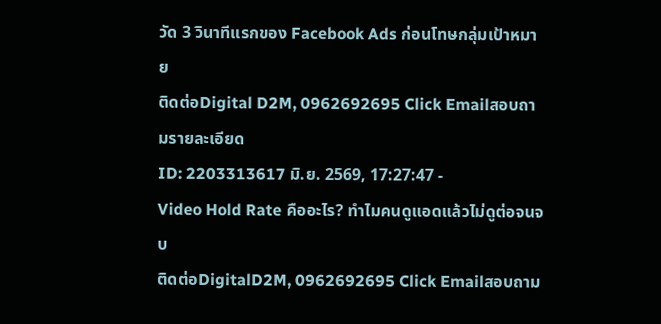วัด 3 วินาทีแรกของ Facebook Ads ก่อนโทษกลุ่มเป้าหมาย
ติดต่อDigital D2M, 0962692695 Click Emailสอบถามรายละเอียด
ID: 2203313617 มิ.ย. 2569, 17:27:47 -
Video Hold Rate คืออะไร? ทำไมคนดูแอดแล้วไม่ดูต่อจนจบ
ติดต่อDigitalD2M, 0962692695 Click Emailสอบถาม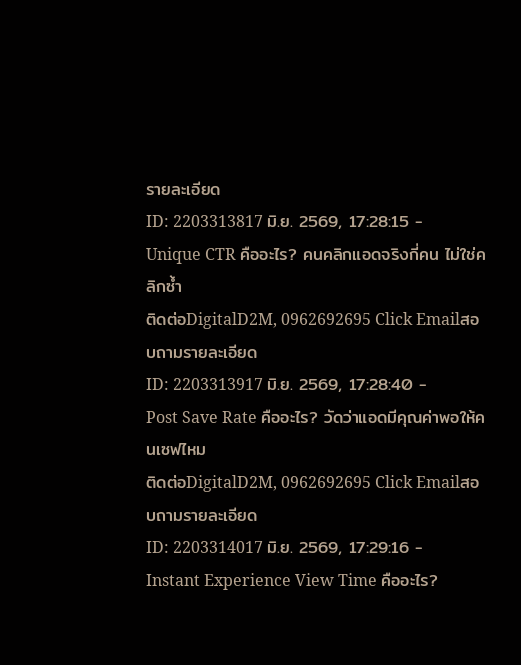รายละเอียด
ID: 2203313817 มิ.ย. 2569, 17:28:15 -
Unique CTR คืออะไร? คนคลิกแอดจริงกี่คน ไม่ใช่คลิกซ้ำ
ติดต่อDigitalD2M, 0962692695 Click Emailสอบถามรายละเอียด
ID: 2203313917 มิ.ย. 2569, 17:28:40 -
Post Save Rate คืออะไร? วัดว่าแอดมีคุณค่าพอให้คนเซฟไหม
ติดต่อDigitalD2M, 0962692695 Click Emailสอบถามรายละเอียด
ID: 2203314017 มิ.ย. 2569, 17:29:16 -
Instant Experience View Time คืออะไร?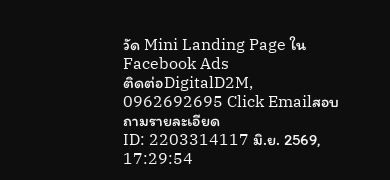วัด Mini Landing Page ใน Facebook Ads
ติดต่อDigitalD2M, 0962692695 Click Emailสอบถามรายละเอียด
ID: 2203314117 มิ.ย. 2569, 17:29:54